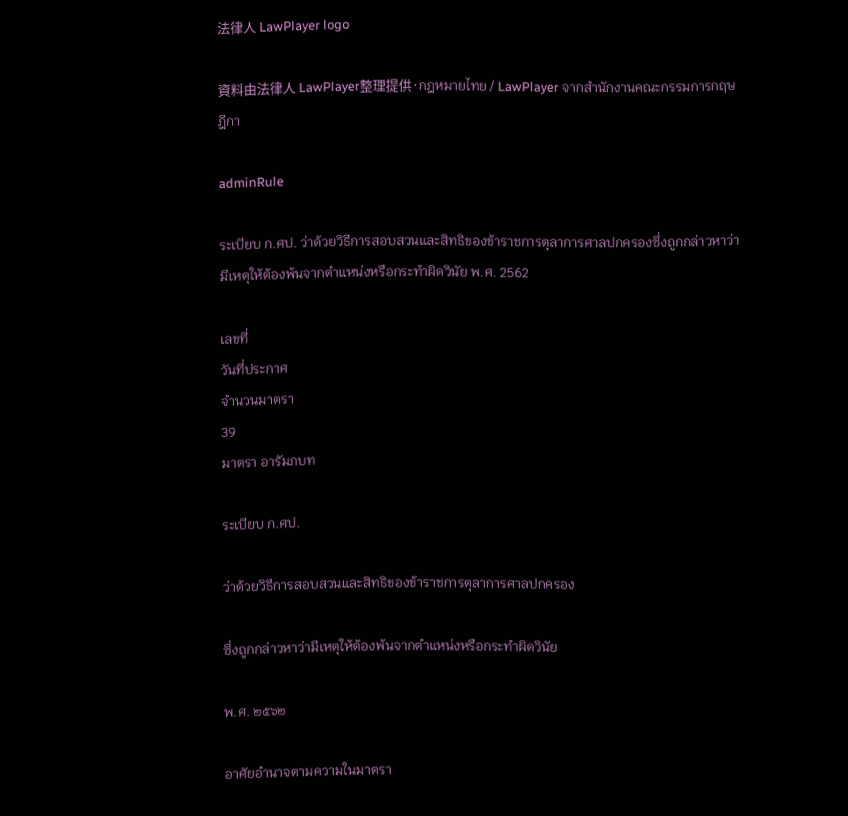法律人 LawPlayer logo

資料由法律人 LawPlayer整理提供·กฎหมายไทย / LawPlayer จากสำนักงานคณะกรรมการกฤษฎีกา

adminRule

ระเบียบ ก.ศป. ว่าด้วยวิธีการสอบสวนและสิทธิของข้าราชการตุลาการศาลปกครองซึ่งถูกกล่าวหาว่ามีเหตุให้ต้องพ้นจากตำแหน่งหรือกระทำผิดวินัย พ.ศ. 2562

เลขที่
วันที่ประกาศ
จำนวนมาตรา
39
มาตรา อารัมภบท

ระเบียบ ก.ศป.

ว่าด้วยวิธีการสอบสวนและสิทธิของข้าราชการตุลาการศาลปกครอง

ซึ่งถูกกล่าวหาว่ามีเหตุให้ต้องพ้นจากตำแหน่งหรือกระทำผิดวินัย

พ.ศ. ๒๕๖๒

อาศัยอำนาจตามความในมาตรา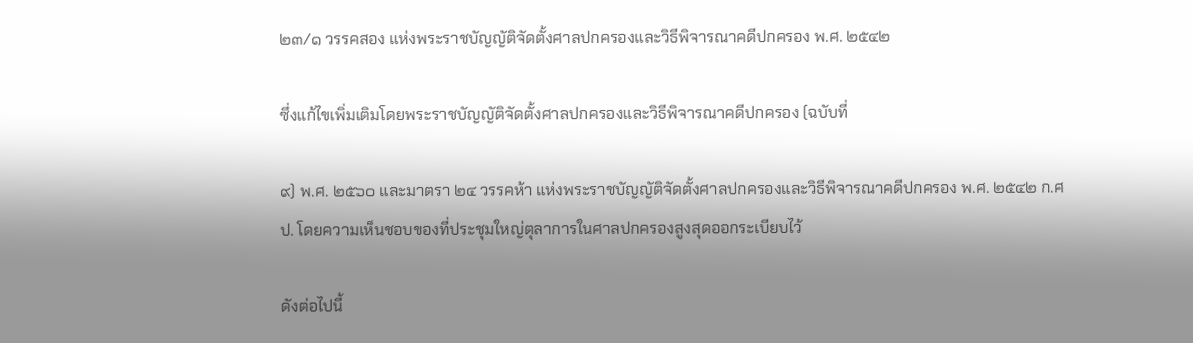๒๓/๑ วรรคสอง แห่งพระราชบัญญัติจัดตั้งศาลปกครองและวิธีพิจารณาคดีปกครอง พ.ศ. ๒๕๔๒

ซึ่งแก้ไขเพิ่มเติมโดยพระราชบัญญัติจัดตั้งศาลปกครองและวิธีพิจารณาคดีปกครอง (ฉบับที่

๙) พ.ศ. ๒๕๖๐ และมาตรา ๒๔ วรรคห้า แห่งพระราชบัญญัติจัดตั้งศาลปกครองและวิธีพิจารณาคดีปกครอง พ.ศ. ๒๕๔๒ ก.ศป. โดยความเห็นชอบของที่ประชุมใหญ่ตุลาการในศาลปกครองสูงสุดออกระเบียบไว้

ดังต่อไปนี้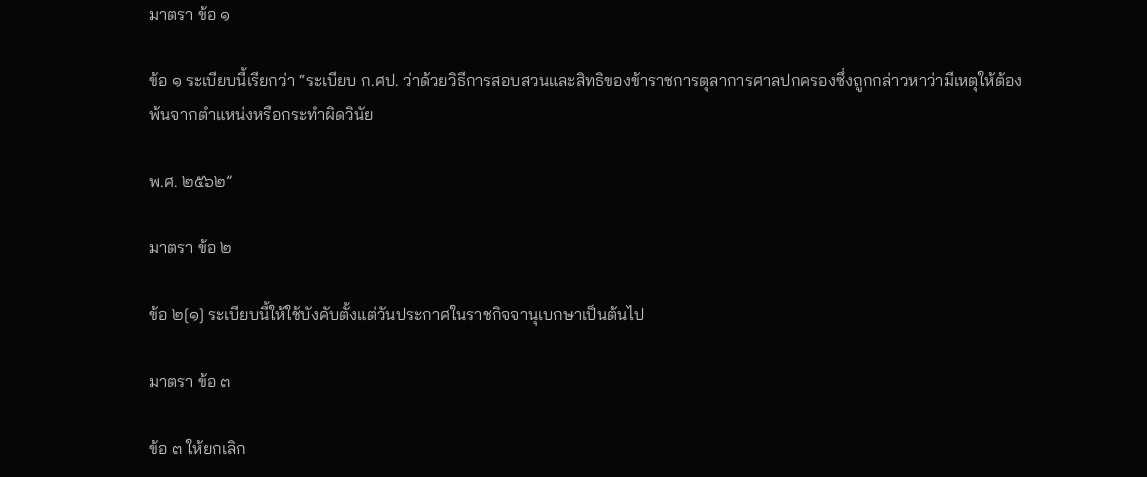มาตรา ข้อ ๑

ข้อ ๑ ระเบียบนี้เรียกว่า “ระเบียบ ก.ศป. ว่าด้วยวิธีการสอบสวนและสิทธิของข้าราชการตุลาการศาลปกครองซึ่งถูกกล่าวหาว่ามีเหตุให้ต้องพ้นจากตำแหน่งหรือกระทำผิดวินัย

พ.ศ. ๒๕๖๒”

มาตรา ข้อ ๒

ข้อ ๒[๑] ระเบียบนี้ให้ใช้บังคับตั้งแต่วันประกาศในราชกิจจานุเบกษาเป็นต้นไป

มาตรา ข้อ ๓

ข้อ ๓ ให้ยกเลิก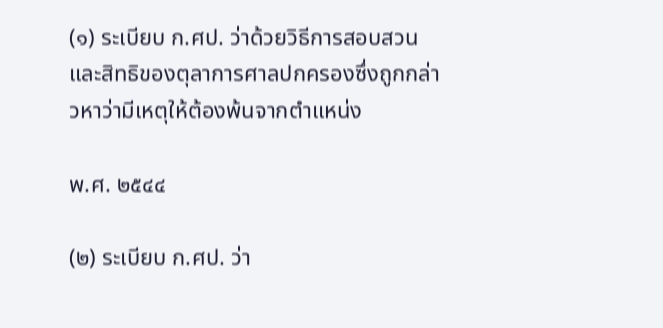(๑) ระเบียบ ก.ศป. ว่าด้วยวิธีการสอบสวนและสิทธิของตุลาการศาลปกครองซึ่งถูกกล่าวหาว่ามีเหตุให้ต้องพ้นจากตำแหน่ง

พ.ศ. ๒๕๔๔

(๒) ระเบียบ ก.ศป. ว่า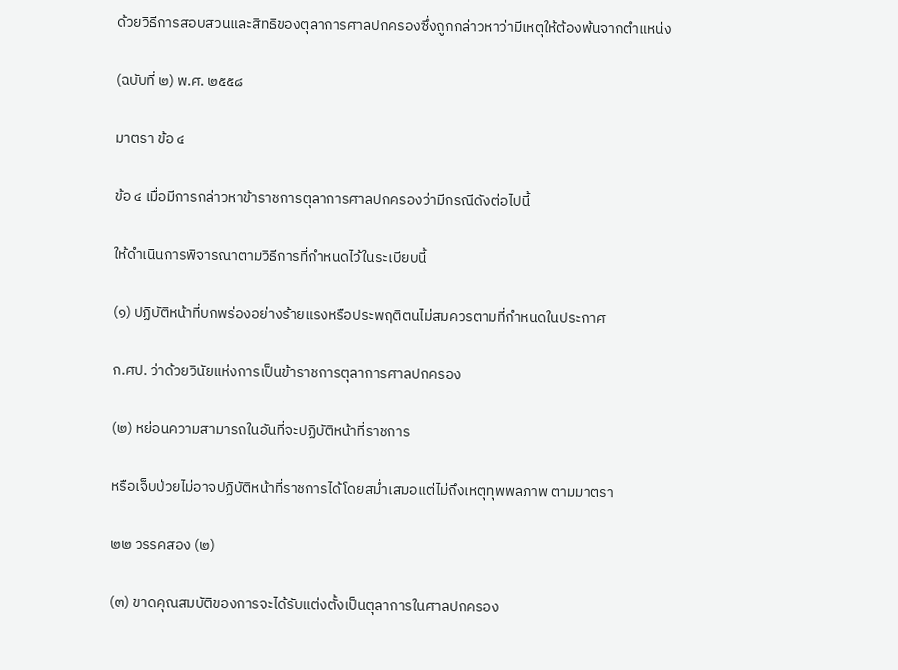ด้วยวิธีการสอบสวนและสิทธิของตุลาการศาลปกครองซึ่งถูกกล่าวหาว่ามีเหตุให้ต้องพ้นจากตำแหน่ง

(ฉบับที่ ๒) พ.ศ. ๒๕๕๘

มาตรา ข้อ ๔

ข้อ ๔ เมื่อมีการกล่าวหาข้าราชการตุลาการศาลปกครองว่ามีกรณีดังต่อไปนี้

ให้ดำเนินการพิจารณาตามวิธีการที่กำหนดไว้ในระเบียบนี้

(๑) ปฏิบัติหน้าที่บกพร่องอย่างร้ายแรงหรือประพฤติตนไม่สมควรตามที่กำหนดในประกาศ

ก.ศป. ว่าด้วยวินัยแห่งการเป็นข้าราชการตุลาการศาลปกครอง

(๒) หย่อนความสามารถในอันที่จะปฏิบัติหน้าที่ราชการ

หรือเจ็บป่วยไม่อาจปฏิบัติหน้าที่ราชการได้โดยสม่ำเสมอแต่ไม่ถึงเหตุทุพพลภาพ ตามมาตรา

๒๒ วรรคสอง (๒)

(๓) ขาดคุณสมบัติของการจะได้รับแต่งตั้งเป็นตุลาการในศาลปกครอง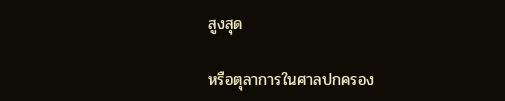สูงสุด

หรือตุลาการในศาลปกครอง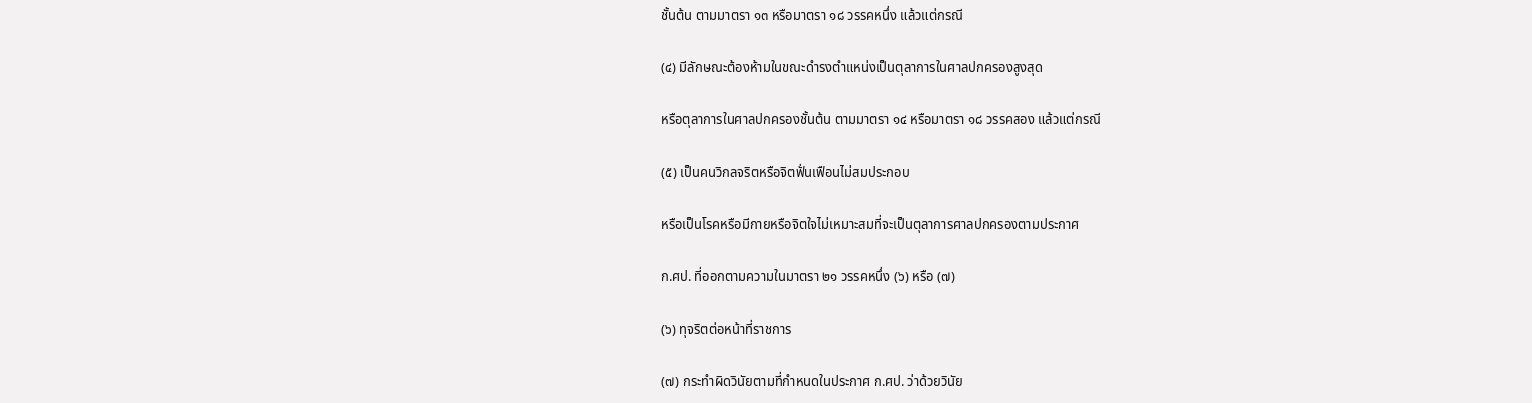ชั้นต้น ตามมาตรา ๑๓ หรือมาตรา ๑๘ วรรคหนึ่ง แล้วแต่กรณี

(๔) มีลักษณะต้องห้ามในขณะดำรงตำแหน่งเป็นตุลาการในศาลปกครองสูงสุด

หรือตุลาการในศาลปกครองชั้นต้น ตามมาตรา ๑๔ หรือมาตรา ๑๘ วรรคสอง แล้วแต่กรณี

(๕) เป็นคนวิกลจริตหรือจิตฟั่นเฟือนไม่สมประกอบ

หรือเป็นโรคหรือมีกายหรือจิตใจไม่เหมาะสมที่จะเป็นตุลาการศาลปกครองตามประกาศ

ก.ศป. ที่ออกตามความในมาตรา ๒๑ วรรคหนึ่ง (๖) หรือ (๗)

(๖) ทุจริตต่อหน้าที่ราชการ

(๗) กระทำผิดวินัยตามที่กำหนดในประกาศ ก.ศป. ว่าด้วยวินัย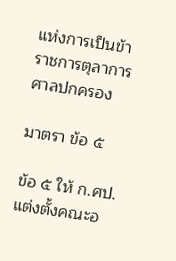แห่งการเป็นข้าราชการตุลาการศาลปกครอง

มาตรา ข้อ ๕

ข้อ ๕ ให้ ก.ศป. แต่งตั้งคณะอ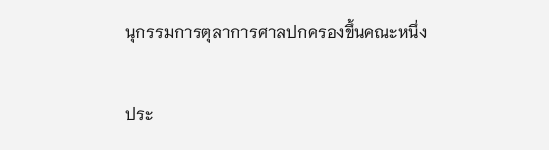นุกรรมการตุลาการศาลปกครองขึ้นคณะหนึ่ง

ประ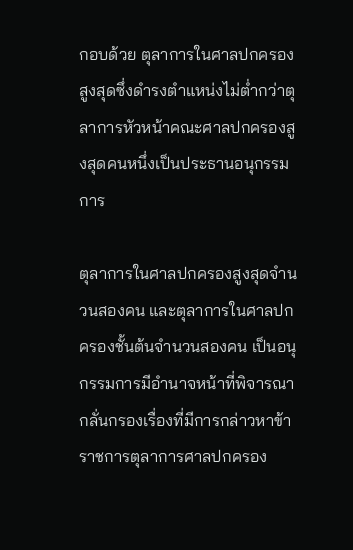กอบด้วย ตุลาการในศาลปกครองสูงสุดซึ่งดำรงตำแหน่งไม่ต่ำกว่าตุลาการหัวหน้าคณะศาลปกครองสูงสุดคนหนึ่งเป็นประธานอนุกรรมการ

ตุลาการในศาลปกครองสูงสุดจำนวนสองคน และตุลาการในศาลปกครองชั้นต้นจำนวนสองคน เป็นอนุกรรมการมีอำนาจหน้าที่พิจารณากลั่นกรองเรื่องที่มีการกล่าวหาข้าราชการตุลาการศาลปกครอง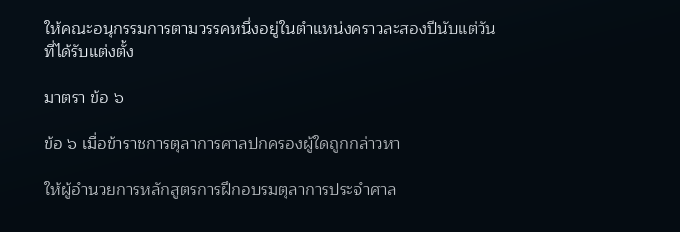ให้คณะอนุกรรมการตามวรรคหนึ่งอยู่ในตำแหน่งคราวละสองปีนับแต่วันที่ได้รับแต่งตั้ง

มาตรา ข้อ ๖

ข้อ ๖ เมื่อข้าราชการตุลาการศาลปกครองผู้ใดถูกกล่าวหา

ให้ผู้อำนวยการหลักสูตรการฝึกอบรมตุลาการประจำศาล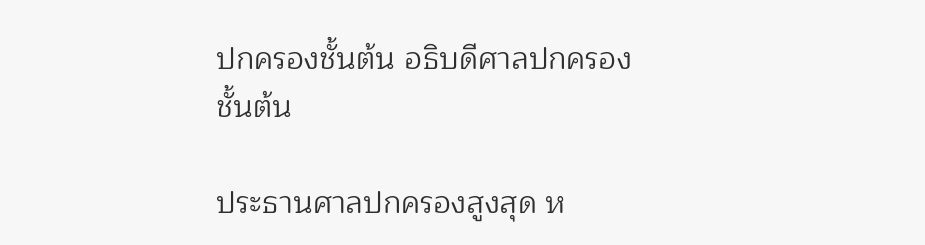ปกครองชั้นต้น อธิบดีศาลปกครองชั้นต้น

ประธานศาลปกครองสูงสุด ห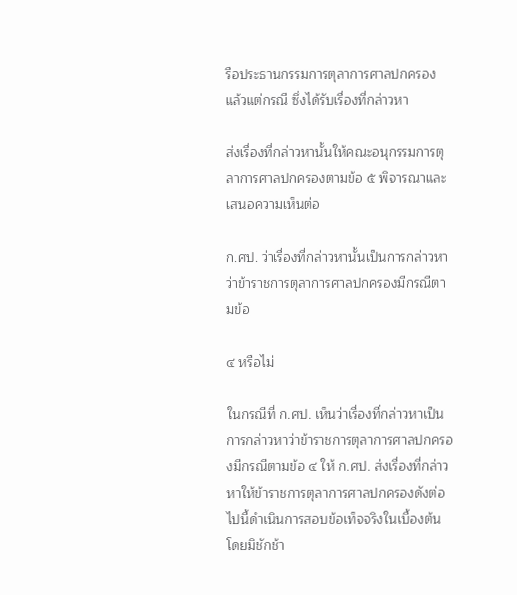รือประธานกรรมการตุลาการศาลปกครอง แล้วแต่กรณี ซึ่งได้รับเรื่องที่กล่าวหา

ส่งเรื่องที่กล่าวหานั้นให้คณะอนุกรรมการตุลาการศาลปกครองตามข้อ ๕ พิจารณาและเสนอความเห็นต่อ

ก.ศป. ว่าเรื่องที่กล่าวหานั้นเป็นการกล่าวหาว่าข้าราชการตุลาการศาลปกครองมีกรณีตามข้อ

๔ หรือไม่

ในกรณีที่ ก.ศป. เห็นว่าเรื่องที่กล่าวหาเป็นการกล่าวหาว่าข้าราชการตุลาการศาลปกครองมีกรณีตามข้อ ๔ ให้ ก.ศป. ส่งเรื่องที่กล่าวหาให้ข้าราชการตุลาการศาลปกครองดังต่อไปนี้ดำเนินการสอบข้อเท็จจริงในเบื้องต้นโดยมิชักช้า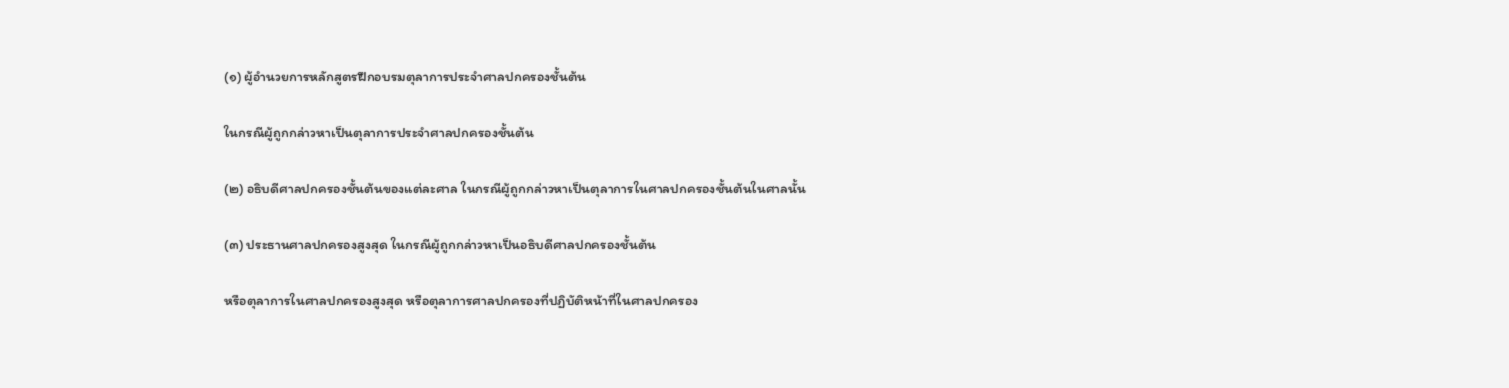(๑) ผู้อำนวยการหลักสูตรฝึกอบรมตุลาการประจำศาลปกครองชั้นต้น

ในกรณีผู้ถูกกล่าวหาเป็นตุลาการประจำศาลปกครองชั้นต้น

(๒) อธิบดีศาลปกครองชั้นต้นของแต่ละศาล ในกรณีผู้ถูกกล่าวหาเป็นตุลาการในศาลปกครองชั้นต้นในศาลนั้น

(๓) ประธานศาลปกครองสูงสุด ในกรณีผู้ถูกกล่าวหาเป็นอธิบดีศาลปกครองชั้นต้น

หรือตุลาการในศาลปกครองสูงสุด หรือตุลาการศาลปกครองที่ปฏิบัติหน้าที่ในศาลปกครอง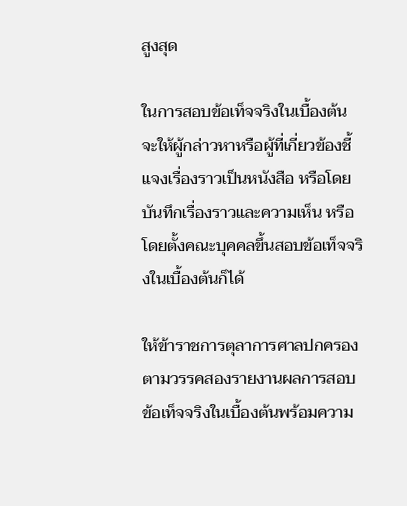สูงสุด

ในการสอบข้อเท็จจริงในเบื้องต้นจะให้ผู้กล่าวหาหรือผู้ที่เกี่ยวข้องชี้แจงเรื่องราวเป็นหนังสือ หรือโดยบันทึกเรื่องราวและความเห็น หรือโดยตั้งคณะบุคคลขึ้นสอบข้อเท็จจริงในเบื้องต้นก็ได้

ให้ข้าราชการตุลาการศาลปกครองตามวรรคสองรายงานผลการสอบข้อเท็จจริงในเบื้องต้นพร้อมความ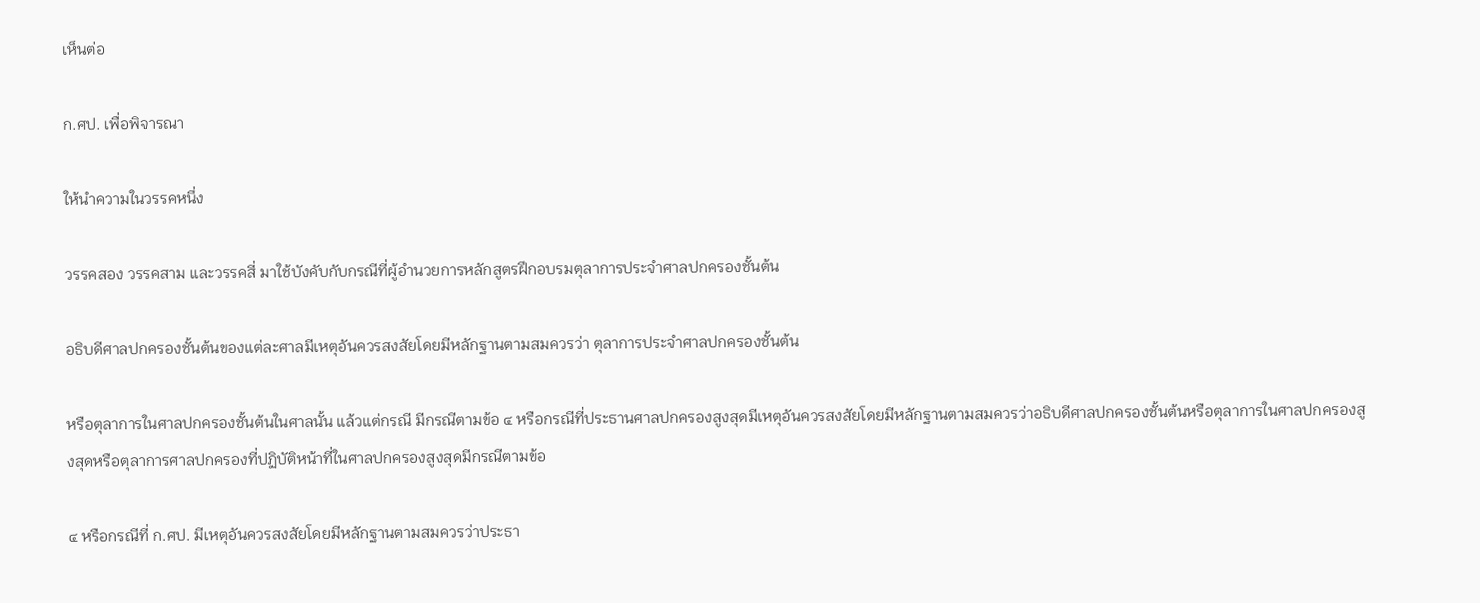เห็นต่อ

ก.ศป. เพื่อพิจารณา

ให้นำความในวรรคหนึ่ง

วรรคสอง วรรคสาม และวรรคสี่ มาใช้บังคับกับกรณีที่ผู้อำนวยการหลักสูตรฝึกอบรมตุลาการประจำศาลปกครองชั้นต้น

อธิบดีศาลปกครองชั้นต้นของแต่ละศาลมีเหตุอันควรสงสัยโดยมีหลักฐานตามสมควรว่า ตุลาการประจำศาลปกครองชั้นต้น

หรือตุลาการในศาลปกครองชั้นต้นในศาลนั้น แล้วแต่กรณี มีกรณีตามข้อ ๔ หรือกรณีที่ประธานศาลปกครองสูงสุดมีเหตุอันควรสงสัยโดยมีหลักฐานตามสมควรว่าอธิบดีศาลปกครองชั้นต้นหรือตุลาการในศาลปกครองสูงสุดหรือตุลาการศาลปกครองที่ปฏิบัติหน้าที่ในศาลปกครองสูงสุดมีกรณีตามข้อ

๔ หรือกรณีที่ ก.ศป. มีเหตุอันควรสงสัยโดยมีหลักฐานตามสมควรว่าประธา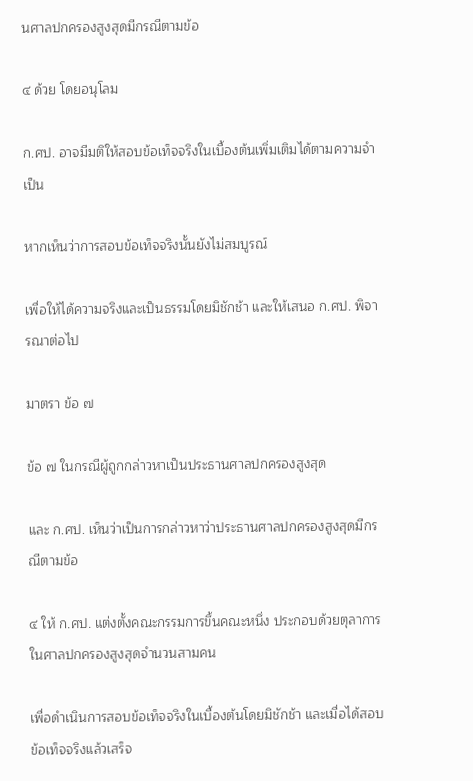นศาลปกครองสูงสุดมีกรณีตามข้อ

๔ ด้วย โดยอนุโลม

ก.ศป. อาจมีมติให้สอบข้อเท็จจริงในเบื้องต้นเพิ่มเติมได้ตามความจำเป็น

หากเห็นว่าการสอบข้อเท็จจริงนั้นยังไม่สมบูรณ์

เพื่อให้ได้ความจริงและเป็นธรรมโดยมิชักช้า และให้เสนอ ก.ศป. พิจารณาต่อไป

มาตรา ข้อ ๗

ข้อ ๗ ในกรณีผู้ถูกกล่าวหาเป็นประธานศาลปกครองสูงสุด

และ ก.ศป. เห็นว่าเป็นการกล่าวหาว่าประธานศาลปกครองสูงสุดมีกรณีตามข้อ

๔ ให้ ก.ศป. แต่งตั้งคณะกรรมการขึ้นคณะหนึ่ง ประกอบด้วยตุลาการในศาลปกครองสูงสุดจำนวนสามคน

เพื่อดำเนินการสอบข้อเท็จจริงในเบื้องต้นโดยมิชักช้า และเมื่อได้สอบข้อเท็จจริงแล้วเสร็จ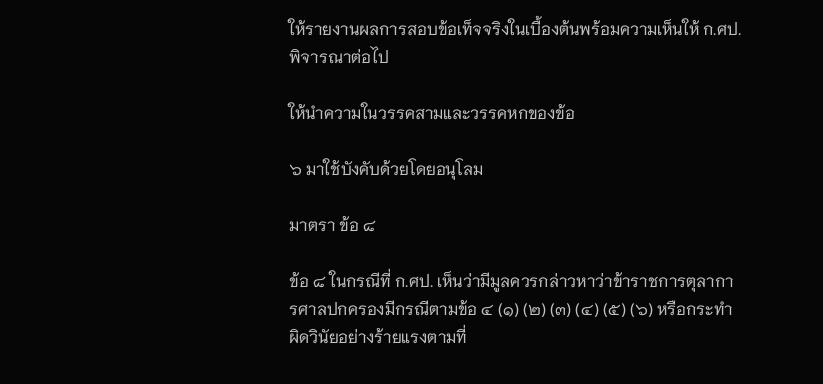ให้รายงานผลการสอบข้อเท็จจริงในเบื้องต้นพร้อมความเห็นให้ ก.ศป. พิจารณาต่อไป

ให้นำความในวรรคสามและวรรคหกของข้อ

๖ มาใช้บังคับด้วยโดยอนุโลม

มาตรา ข้อ ๘

ข้อ ๘ ในกรณีที่ ก.ศป. เห็นว่ามีมูลควรกล่าวหาว่าข้าราชการตุลาการศาลปกครองมีกรณีตามข้อ ๔ (๑) (๒) (๓) (๔) (๕) (๖) หรือกระทำผิดวินัยอย่างร้ายแรงตามที่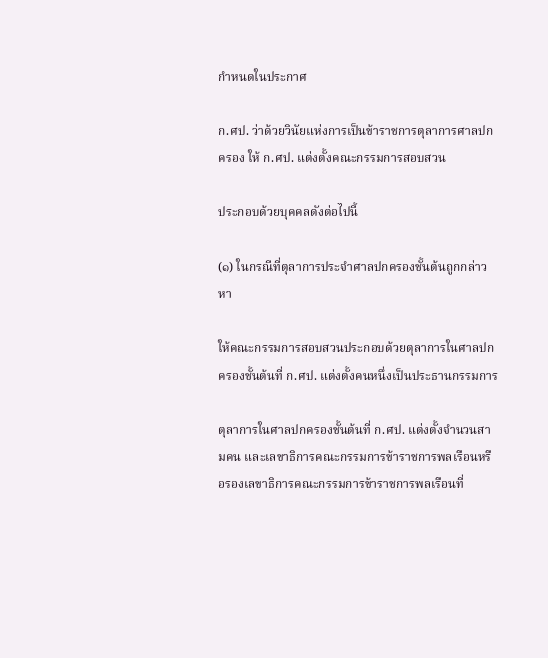กำหนดในประกาศ

ก.ศป. ว่าด้วยวินัยแห่งการเป็นข้าราชการตุลาการศาลปกครอง ให้ ก.ศป. แต่งตั้งคณะกรรมการสอบสวน

ประกอบด้วยบุคคลดังต่อไปนี้

(๑) ในกรณีที่ตุลาการประจำศาลปกครองชั้นต้นถูกกล่าวหา

ให้คณะกรรมการสอบสวนประกอบด้วยตุลาการในศาลปกครองชั้นต้นที่ ก.ศป. แต่งตั้งคนหนึ่งเป็นประธานกรรมการ

ตุลาการในศาลปกครองชั้นต้นที่ ก.ศป. แต่งตั้งจำนวนสามคน และเลขาธิการคณะกรรมการข้าราชการพลเรือนหรือรองเลขาธิการคณะกรรมการข้าราชการพลเรือนที่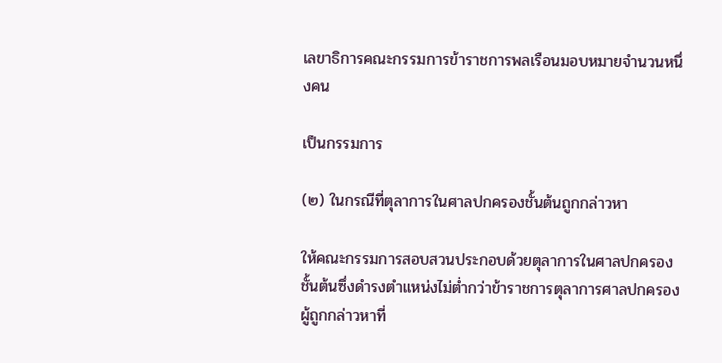เลขาธิการคณะกรรมการข้าราชการพลเรือนมอบหมายจำนวนหนึ่งคน

เป็นกรรมการ

(๒) ในกรณีที่ตุลาการในศาลปกครองชั้นต้นถูกกล่าวหา

ให้คณะกรรมการสอบสวนประกอบด้วยตุลาการในศาลปกครองชั้นต้นซึ่งดำรงตำแหน่งไม่ต่ำกว่าข้าราชการตุลาการศาลปกครองผู้ถูกกล่าวหาที่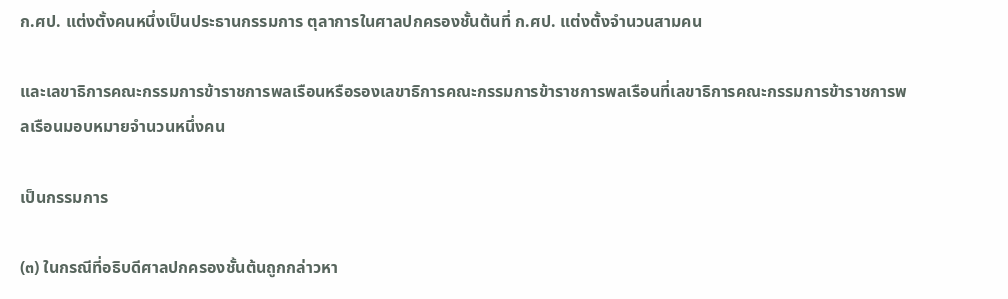ก.ศป. แต่งตั้งคนหนึ่งเป็นประธานกรรมการ ตุลาการในศาลปกครองชั้นต้นที่ ก.ศป. แต่งตั้งจำนวนสามคน

และเลขาธิการคณะกรรมการข้าราชการพลเรือนหรือรองเลขาธิการคณะกรรมการข้าราชการพลเรือนที่เลขาธิการคณะกรรมการข้าราชการพลเรือนมอบหมายจำนวนหนึ่งคน

เป็นกรรมการ

(๓) ในกรณีที่อธิบดีศาลปกครองชั้นต้นถูกกล่าวหา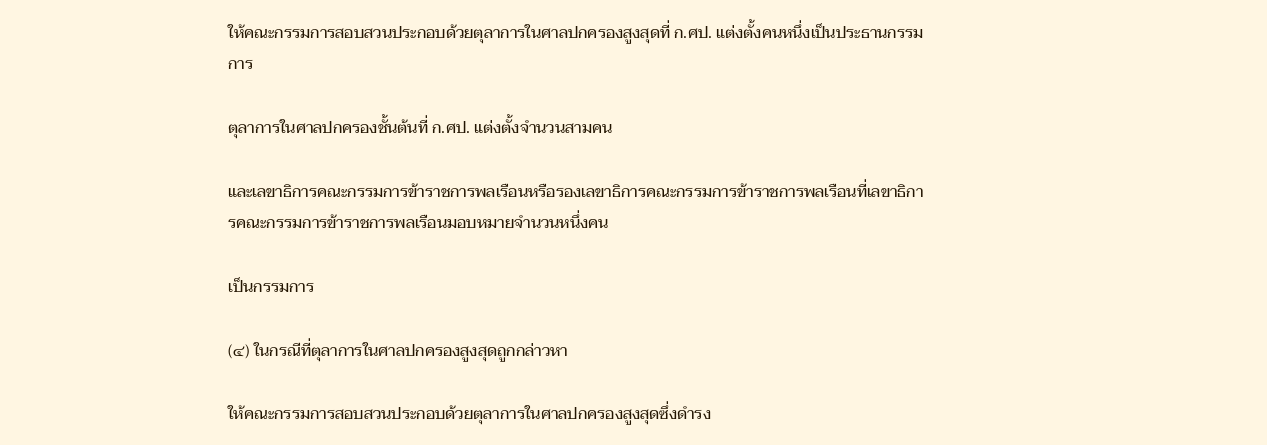ให้คณะกรรมการสอบสวนประกอบด้วยตุลาการในศาลปกครองสูงสุดที่ ก.ศป. แต่งตั้งคนหนึ่งเป็นประธานกรรมการ

ตุลาการในศาลปกครองชั้นต้นที่ ก.ศป. แต่งตั้งจำนวนสามคน

และเลขาธิการคณะกรรมการข้าราชการพลเรือนหรือรองเลขาธิการคณะกรรมการข้าราชการพลเรือนที่เลขาธิการคณะกรรมการข้าราชการพลเรือนมอบหมายจำนวนหนึ่งคน

เป็นกรรมการ

(๔) ในกรณีที่ตุลาการในศาลปกครองสูงสุดถูกกล่าวหา

ให้คณะกรรมการสอบสวนประกอบด้วยตุลาการในศาลปกครองสูงสุดซึ่งดำรง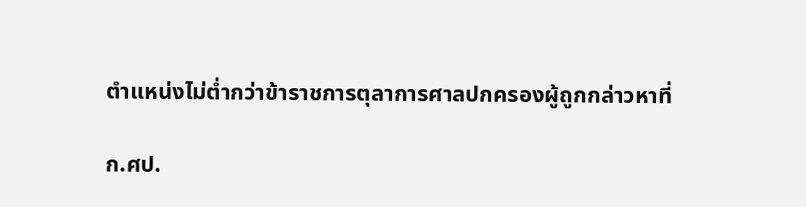ตำแหน่งไม่ต่ำกว่าข้าราชการตุลาการศาลปกครองผู้ถูกกล่าวหาที่

ก.ศป.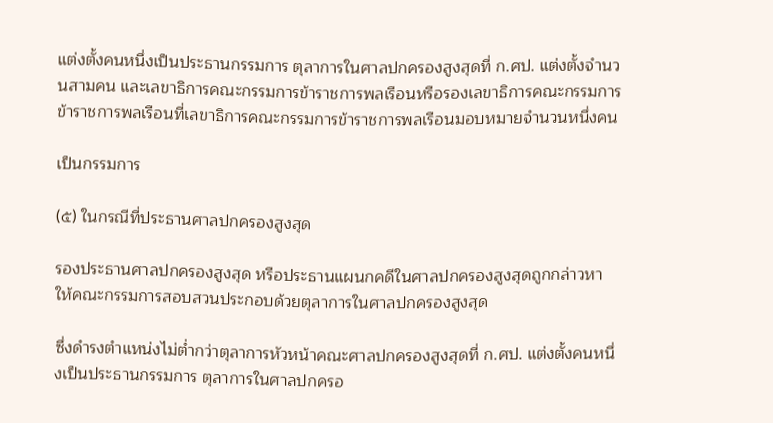แต่งตั้งคนหนึ่งเป็นประธานกรรมการ ตุลาการในศาลปกครองสูงสุดที่ ก.ศป. แต่งตั้งจำนวนสามคน และเลขาธิการคณะกรรมการข้าราชการพลเรือนหรือรองเลขาธิการคณะกรรมการข้าราชการพลเรือนที่เลขาธิการคณะกรรมการข้าราชการพลเรือนมอบหมายจำนวนหนึ่งคน

เป็นกรรมการ

(๕) ในกรณีที่ประธานศาลปกครองสูงสุด

รองประธานศาลปกครองสูงสุด หรือประธานแผนกคดีในศาลปกครองสูงสุดถูกกล่าวหา ให้คณะกรรมการสอบสวนประกอบด้วยตุลาการในศาลปกครองสูงสุด

ซึ่งดำรงตำแหน่งไม่ต่ำกว่าตุลาการหัวหน้าคณะศาลปกครองสูงสุดที่ ก.ศป. แต่งตั้งคนหนึ่งเป็นประธานกรรมการ ตุลาการในศาลปกครอ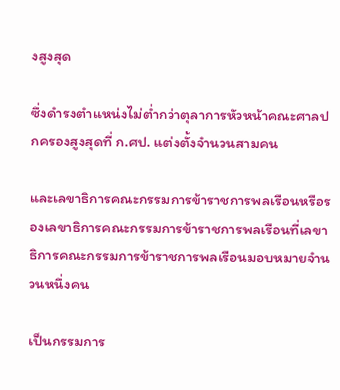งสูงสุด

ซึ่งดำรงตำแหน่งไม่ต่ำกว่าตุลาการหัวหน้าคณะศาลปกครองสูงสุดที่ ก.ศป. แต่งตั้งจำนวนสามคน

และเลขาธิการคณะกรรมการข้าราชการพลเรือนหรือรองเลขาธิการคณะกรรมการข้าราชการพลเรือนที่เลขาธิการคณะกรรมการข้าราชการพลเรือนมอบหมายจำนวนหนึ่งคน

เป็นกรรมการ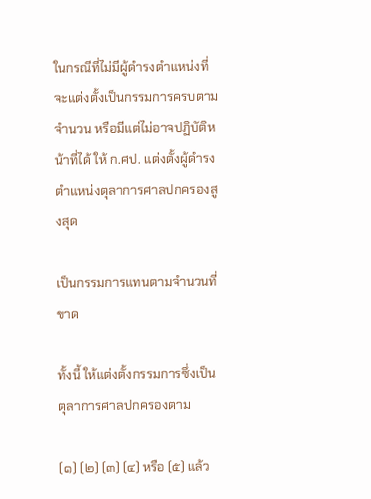ในกรณีที่ไม่มีผู้ดำรงตำแหน่งที่จะแต่งตั้งเป็นกรรมการครบตามจำนวน หรือมีแต่ไม่อาจปฏิบัติหน้าที่ได้ ให้ ก.ศป. แต่งตั้งผู้ดำรงตำแหน่งตุลาการศาลปกครองสูงสุด

เป็นกรรมการแทนตามจำนวนที่ขาด

ทั้งนี้ ให้แต่งตั้งกรรมการซึ่งเป็นตุลาการศาลปกครองตาม

(๑) (๒) (๓) (๔) หรือ (๕) แล้ว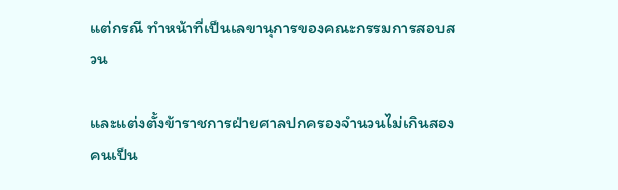แต่กรณี ทำหน้าที่เป็นเลขานุการของคณะกรรมการสอบสวน

และแต่งตั้งข้าราชการฝ่ายศาลปกครองจำนวนไม่เกินสองคนเป็น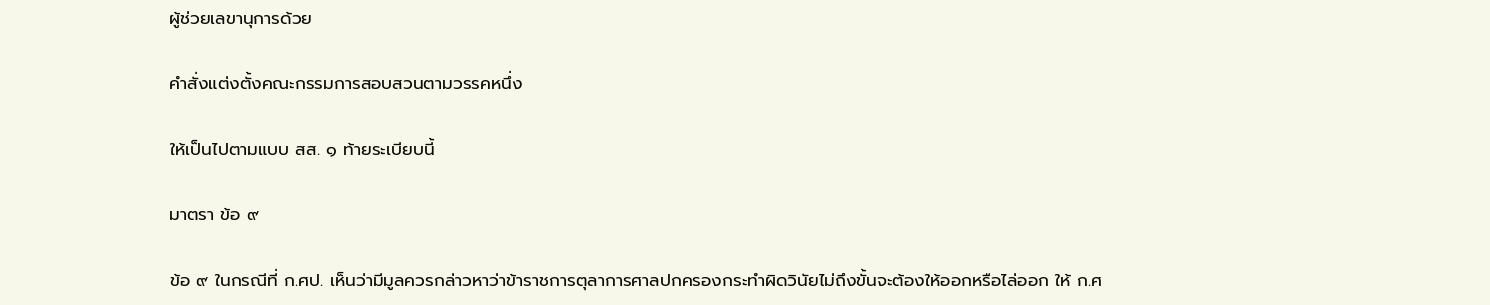ผู้ช่วยเลขานุการด้วย

คำสั่งแต่งตั้งคณะกรรมการสอบสวนตามวรรคหนึ่ง

ให้เป็นไปตามแบบ สส. ๑ ท้ายระเบียบนี้

มาตรา ข้อ ๙

ข้อ ๙ ในกรณีที่ ก.ศป. เห็นว่ามีมูลควรกล่าวหาว่าข้าราชการตุลาการศาลปกครองกระทำผิดวินัยไม่ถึงขั้นจะต้องให้ออกหรือไล่ออก ให้ ก.ศ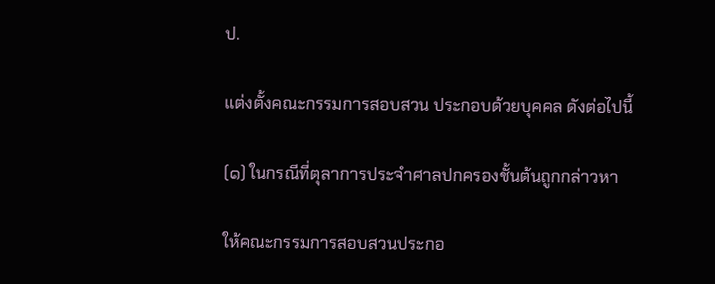ป.

แต่งตั้งคณะกรรมการสอบสวน ประกอบด้วยบุคคล ดังต่อไปนี้

(๑) ในกรณีที่ตุลาการประจำศาลปกครองชั้นต้นถูกกล่าวหา

ให้คณะกรรมการสอบสวนประกอ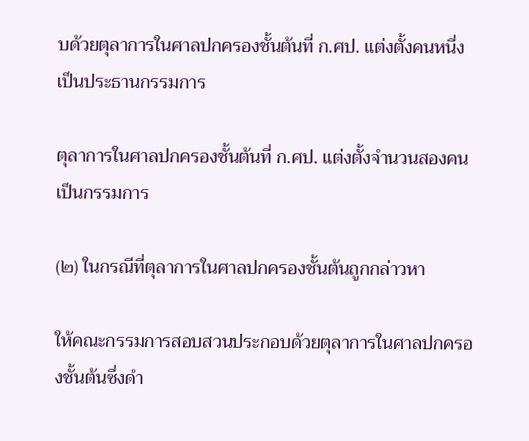บด้วยตุลาการในศาลปกครองชั้นต้นที่ ก.ศป. แต่งตั้งคนหนึ่งเป็นประธานกรรมการ

ตุลาการในศาลปกครองชั้นต้นที่ ก.ศป. แต่งตั้งจำนวนสองคน เป็นกรรมการ

(๒) ในกรณีที่ตุลาการในศาลปกครองชั้นต้นถูกกล่าวหา

ให้คณะกรรมการสอบสวนประกอบด้วยตุลาการในศาลปกครองชั้นต้นซึ่งดำ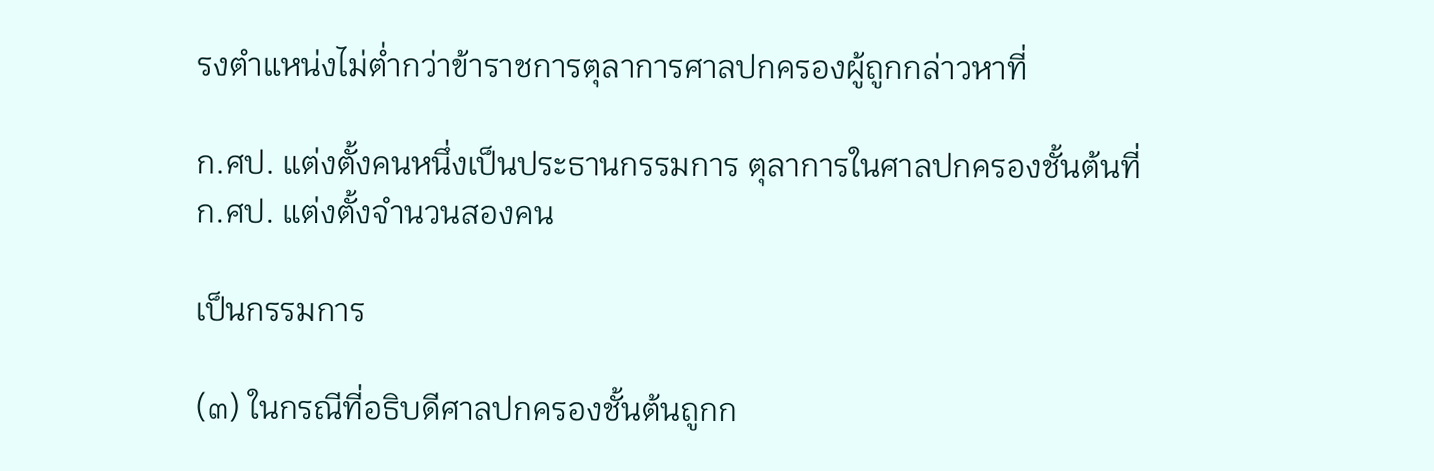รงตำแหน่งไม่ต่ำกว่าข้าราชการตุลาการศาลปกครองผู้ถูกกล่าวหาที่

ก.ศป. แต่งตั้งคนหนึ่งเป็นประธานกรรมการ ตุลาการในศาลปกครองชั้นต้นที่ ก.ศป. แต่งตั้งจำนวนสองคน

เป็นกรรมการ

(๓) ในกรณีที่อธิบดีศาลปกครองชั้นต้นถูกก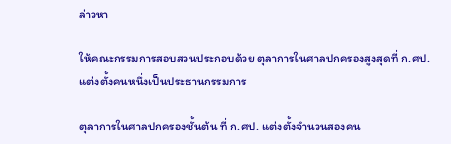ล่าวหา

ให้คณะกรรมการสอบสวนประกอบด้วย ตุลาการในศาลปกครองสูงสุดที่ ก.ศป. แต่งตั้งคนหนึ่งเป็นประธานกรรมการ

ตุลาการในศาลปกครองชั้นต้น ที่ ก.ศป. แต่งตั้งจำนวนสองคน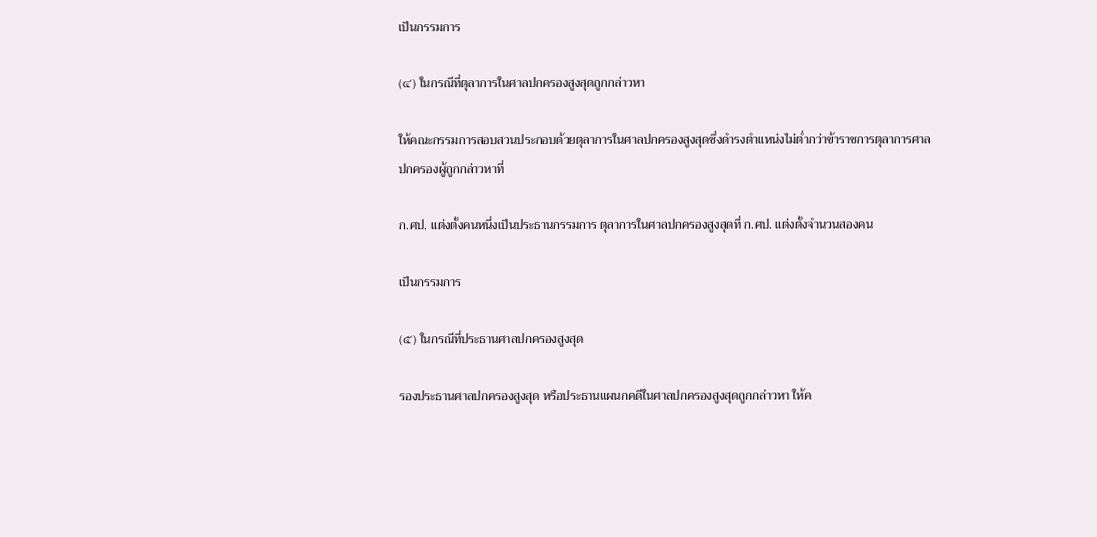เป็นกรรมการ

(๔) ในกรณีที่ตุลาการในศาลปกครองสูงสุดถูกกล่าวหา

ให้คณะกรรมการสอบสวนประกอบด้วยตุลาการในศาลปกครองสูงสุดซึ่งดำรงตำแหน่งไม่ต่ำกว่าข้าราชการตุลาการศาลปกครองผู้ถูกกล่าวหาที่

ก.ศป. แต่งตั้งคนหนึ่งเป็นประธานกรรมการ ตุลาการในศาลปกครองสูงสุดที่ ก.ศป. แต่งตั้งจำนวนสองคน

เป็นกรรมการ

(๕) ในกรณีที่ประธานศาลปกครองสูงสุด

รองประธานศาลปกครองสูงสุด หรือประธานแผนกคดีในศาลปกครองสูงสุดถูกกล่าวหา ให้ค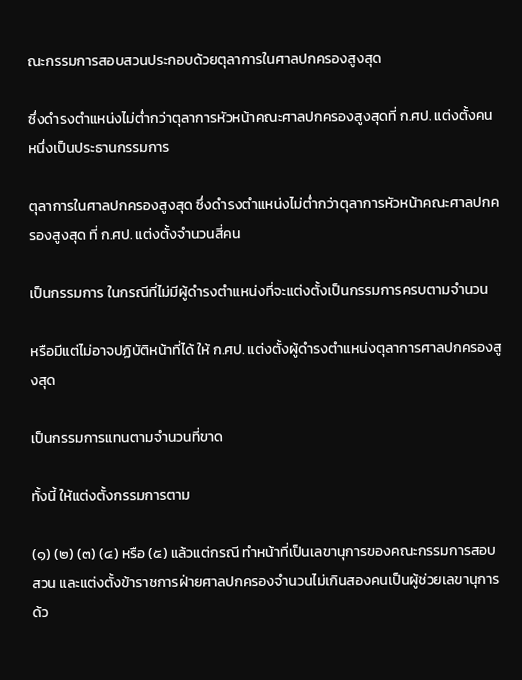ณะกรรมการสอบสวนประกอบด้วยตุลาการในศาลปกครองสูงสุด

ซึ่งดำรงตำแหน่งไม่ต่ำกว่าตุลาการหัวหน้าคณะศาลปกครองสูงสุดที่ ก.ศป. แต่งตั้งคนหนึ่งเป็นประธานกรรมการ

ตุลาการในศาลปกครองสูงสุด ซึ่งดำรงตำแหน่งไม่ต่ำกว่าตุลาการหัวหน้าคณะศาลปกครองสูงสุด ที่ ก.ศป. แต่งตั้งจำนวนสี่คน

เป็นกรรมการ ในกรณีที่ไม่มีผู้ดำรงตำแหน่งที่จะแต่งตั้งเป็นกรรมการครบตามจำนวน

หรือมีแต่ไม่อาจปฏิบัติหน้าที่ได้ ให้ ก.ศป. แต่งตั้งผู้ดำรงตำแหน่งตุลาการศาลปกครองสูงสุด

เป็นกรรมการแทนตามจำนวนที่ขาด

ทั้งนี้ ให้แต่งตั้งกรรมการตาม

(๑) (๒) (๓) (๔) หรือ (๕) แล้วแต่กรณี ทำหน้าที่เป็นเลขานุการของคณะกรรมการสอบสวน และแต่งตั้งข้าราชการฝ่ายศาลปกครองจำนวนไม่เกินสองคนเป็นผู้ช่วยเลขานุการด้ว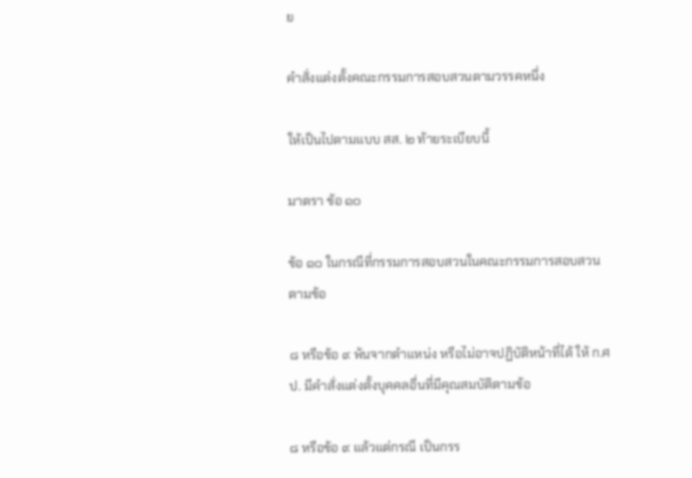ย

คำสั่งแต่งตั้งคณะกรรมการสอบสวนตามวรรคหนึ่ง

ให้เป็นไปตามแบบ สส. ๒ ท้ายระเบียบนี้

มาตรา ข้อ ๑๐

ข้อ ๑๐ ในกรณีที่กรรมการสอบสวนในคณะกรรมการสอบสวนตามข้อ

๘ หรือข้อ ๙ พ้นจากตำแหน่ง หรือไม่อาจปฏิบัติหน้าที่ได้ ให้ ก.ศป. มีคำสั่งแต่งตั้งบุคคลอื่นที่มีคุณสมบัติตามข้อ

๘ หรือข้อ ๙ แล้วแต่กรณี เป็นกรร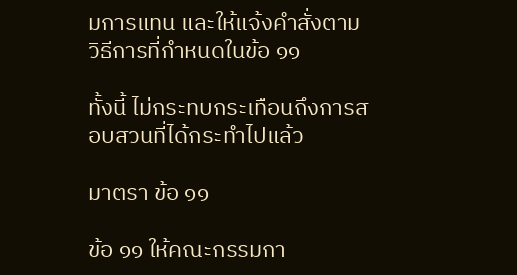มการแทน และให้แจ้งคำสั่งตามวิธีการที่กำหนดในข้อ ๑๑

ทั้งนี้ ไม่กระทบกระเทือนถึงการสอบสวนที่ได้กระทำไปแล้ว

มาตรา ข้อ ๑๑

ข้อ ๑๑ ให้คณะกรรมกา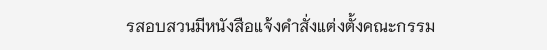รสอบสวนมีหนังสือแจ้งคำสั่งแต่งตั้งคณะกรรม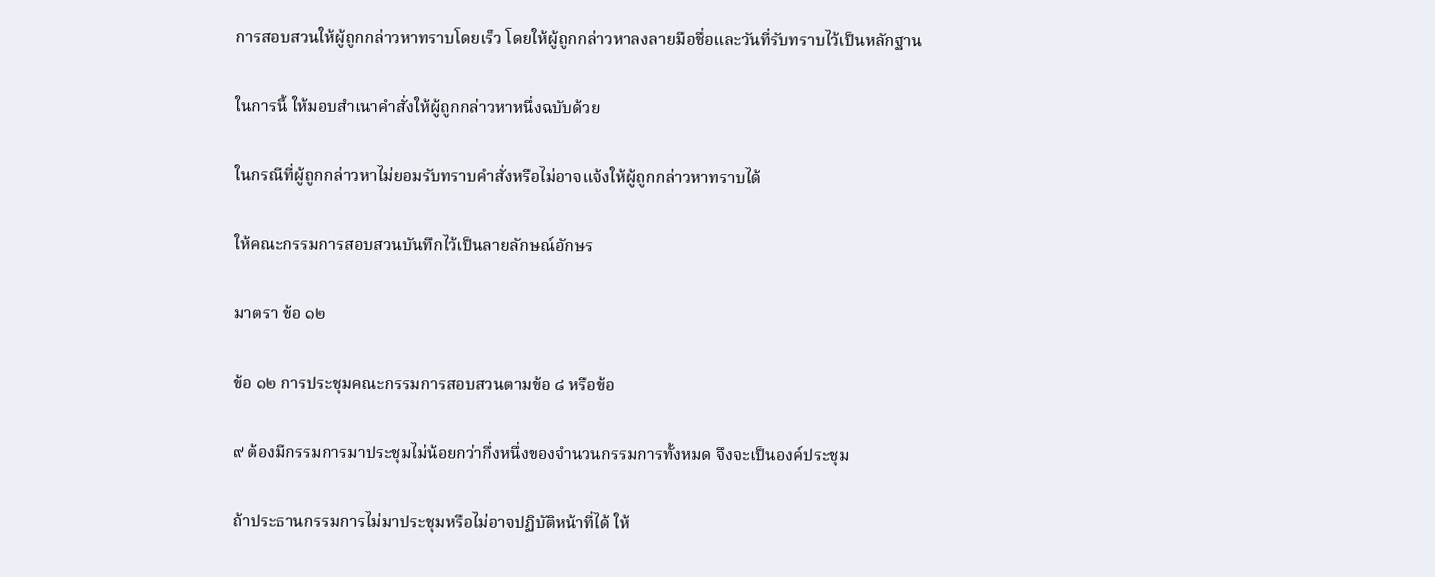การสอบสวนให้ผู้ถูกกล่าวหาทราบโดยเร็ว โดยให้ผู้ถูกกล่าวหาลงลายมือชื่อและวันที่รับทราบไว้เป็นหลักฐาน

ในการนี้ ให้มอบสำเนาคำสั่งให้ผู้ถูกกล่าวหาหนึ่งฉบับด้วย

ในกรณีที่ผู้ถูกกล่าวหาไม่ยอมรับทราบคำสั่งหรือไม่อาจแจ้งให้ผู้ถูกกล่าวหาทราบได้

ให้คณะกรรมการสอบสวนบันทึกไว้เป็นลายลักษณ์อักษร

มาตรา ข้อ ๑๒

ข้อ ๑๒ การประชุมคณะกรรมการสอบสวนตามข้อ ๘ หรือข้อ

๙ ต้องมีกรรมการมาประชุมไม่น้อยกว่ากึ่งหนึ่งของจำนวนกรรมการทั้งหมด จึงจะเป็นองค์ประชุม

ถ้าประธานกรรมการไม่มาประชุมหรือไม่อาจปฏิบัติหน้าที่ได้ ให้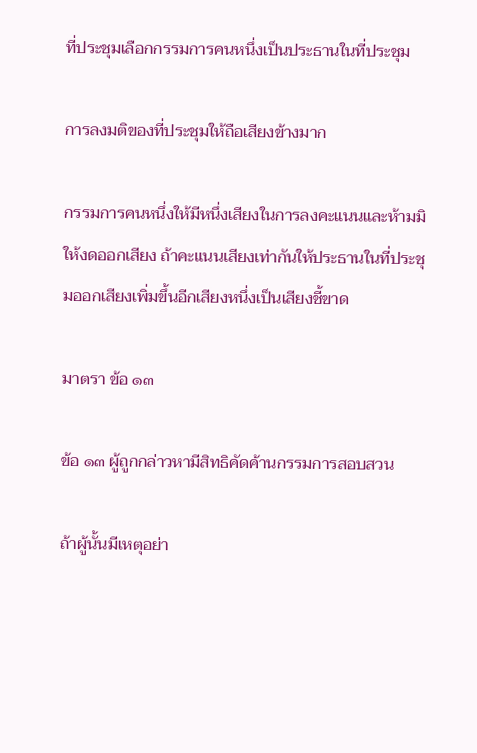ที่ประชุมเลือกกรรมการคนหนึ่งเป็นประธานในที่ประชุม

การลงมติของที่ประชุมให้ถือเสียงข้างมาก

กรรมการคนหนึ่งให้มีหนึ่งเสียงในการลงคะแนนและห้ามมิให้งดออกเสียง ถ้าคะแนนเสียงเท่ากันให้ประธานในที่ประชุมออกเสียงเพิ่มขึ้นอีกเสียงหนึ่งเป็นเสียงชี้ขาด

มาตรา ข้อ ๑๓

ข้อ ๑๓ ผู้ถูกกล่าวหามีสิทธิคัดค้านกรรมการสอบสวน

ถ้าผู้นั้นมีเหตุอย่า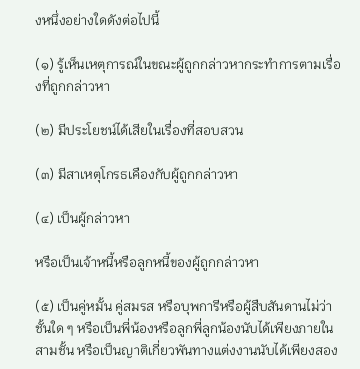งหนึ่งอย่างใดดังต่อไปนี้

(๑) รู้เห็นเหตุการณ์ในขณะผู้ถูกกล่าวหากระทำการตามเรื่องที่ถูกกล่าวหา

(๒) มีประโยชน์ได้เสียในเรื่องที่สอบสวน

(๓) มีสาเหตุโกรธเคืองกับผู้ถูกกล่าวหา

(๔) เป็นผู้กล่าวหา

หรือเป็นเจ้าหนี้หรือลูกหนี้ของผู้ถูกกล่าวหา

(๕) เป็นคู่หมั้น คู่สมรส หรือบุพการีหรือผู้สืบสันดานไม่ว่าชั้นใด ๆ หรือเป็นพี่น้องหรือลูกพี่ลูกน้องนับได้เพียงภายในสามชั้น หรือเป็นญาติเกี่ยวพันทางแต่งงานนับได้เพียงสอง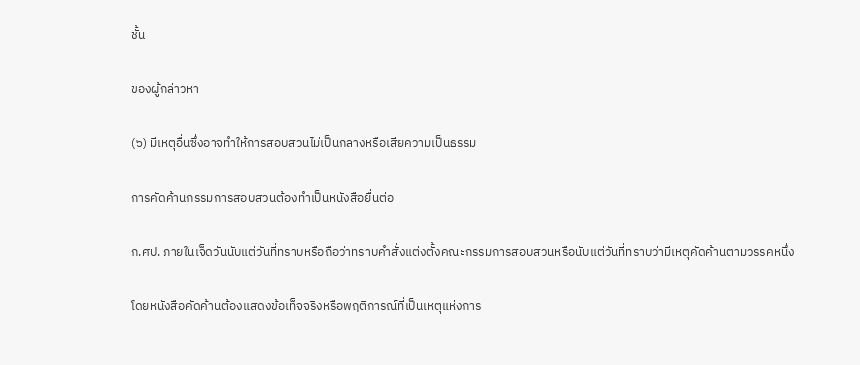ชั้น

ของผู้กล่าวหา

(๖) มีเหตุอื่นซึ่งอาจทำให้การสอบสวนไม่เป็นกลางหรือเสียความเป็นธรรม

การคัดค้านกรรมการสอบสวนต้องทำเป็นหนังสือยื่นต่อ

ก.ศป. ภายในเจ็ดวันนับแต่วันที่ทราบหรือถือว่าทราบคำสั่งแต่งตั้งคณะกรรมการสอบสวนหรือนับแต่วันที่ทราบว่ามีเหตุคัดค้านตามวรรคหนึ่ง

โดยหนังสือคัดค้านต้องแสดงข้อเท็จจริงหรือพฤติการณ์ที่เป็นเหตุแห่งการ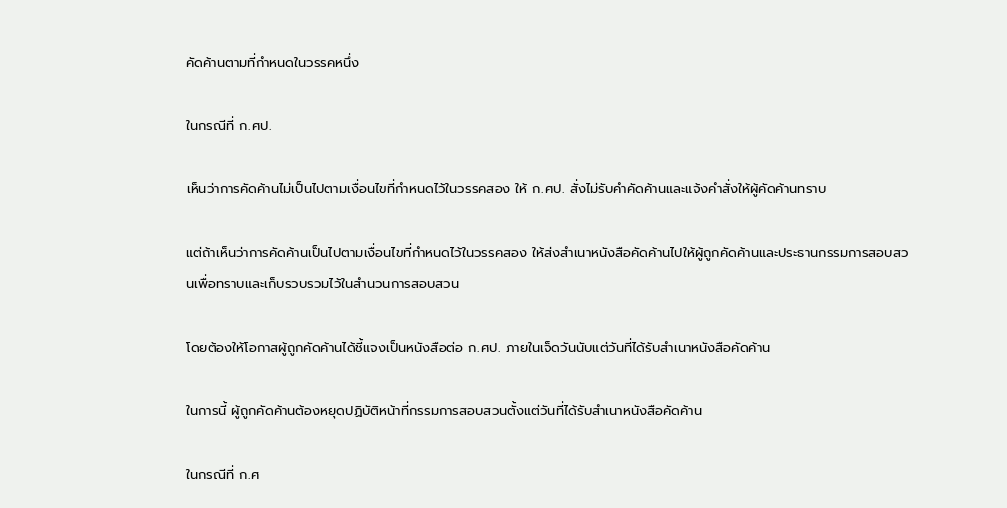คัดค้านตามที่กำหนดในวรรคหนึ่ง

ในกรณีที่ ก.ศป.

เห็นว่าการคัดค้านไม่เป็นไปตามเงื่อนไขที่กำหนดไว้ในวรรคสอง ให้ ก.ศป. สั่งไม่รับคำคัดค้านและแจ้งคำสั่งให้ผู้คัดค้านทราบ

แต่ถ้าเห็นว่าการคัดค้านเป็นไปตามเงื่อนไขที่กำหนดไว้ในวรรคสอง ให้ส่งสำเนาหนังสือคัดค้านไปให้ผู้ถูกคัดค้านและประธานกรรมการสอบสวนเพื่อทราบและเก็บรวบรวมไว้ในสำนวนการสอบสวน

โดยต้องให้โอกาสผู้ถูกคัดค้านได้ชี้แจงเป็นหนังสือต่อ ก.ศป. ภายในเจ็ดวันนับแต่วันที่ได้รับสำเนาหนังสือคัดค้าน

ในการนี้ ผู้ถูกคัดค้านต้องหยุดปฏิบัติหน้าที่กรรมการสอบสวนตั้งแต่วันที่ได้รับสำเนาหนังสือคัดค้าน

ในกรณีที่ ก.ศ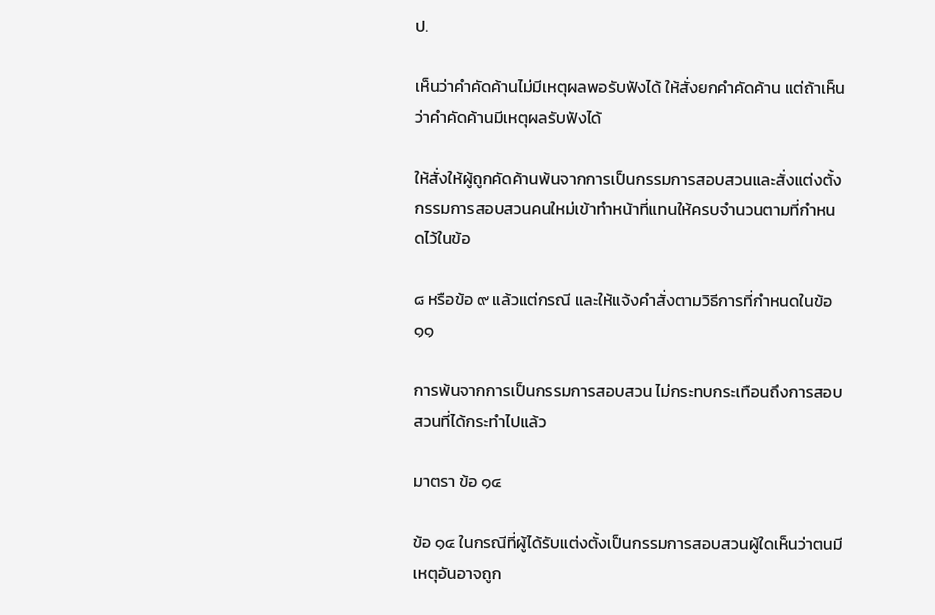ป.

เห็นว่าคำคัดค้านไม่มีเหตุผลพอรับฟังได้ ให้สั่งยกคำคัดค้าน แต่ถ้าเห็นว่าคำคัดค้านมีเหตุผลรับฟังได้

ให้สั่งให้ผู้ถูกคัดค้านพ้นจากการเป็นกรรมการสอบสวนและสั่งแต่งตั้งกรรมการสอบสวนคนใหม่เข้าทำหน้าที่แทนให้ครบจำนวนตามที่กำหนดไว้ในข้อ

๘ หรือข้อ ๙ แล้วแต่กรณี และให้แจ้งคำสั่งตามวิธีการที่กำหนดในข้อ ๑๑

การพ้นจากการเป็นกรรมการสอบสวน ไม่กระทบกระเทือนถึงการสอบสวนที่ได้กระทำไปแล้ว

มาตรา ข้อ ๑๔

ข้อ ๑๔ ในกรณีที่ผู้ได้รับแต่งตั้งเป็นกรรมการสอบสวนผู้ใดเห็นว่าตนมีเหตุอันอาจถูก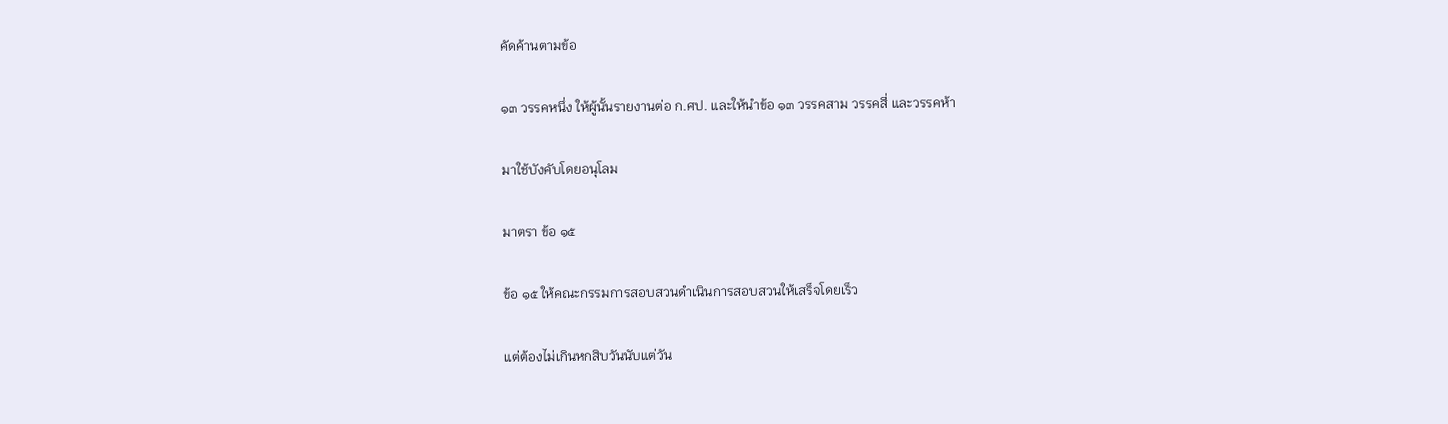คัดค้านตามข้อ

๑๓ วรรคหนึ่ง ให้ผู้นั้นรายงานต่อ ก.ศป. และให้นำข้อ ๑๓ วรรคสาม วรรคสี่ และวรรคห้า

มาใช้บังคับโดยอนุโลม

มาตรา ข้อ ๑๕

ข้อ ๑๕ ให้คณะกรรมการสอบสวนดำเนินการสอบสวนให้เสร็จโดยเร็ว

แต่ต้องไม่เกินหกสิบวันนับแต่วัน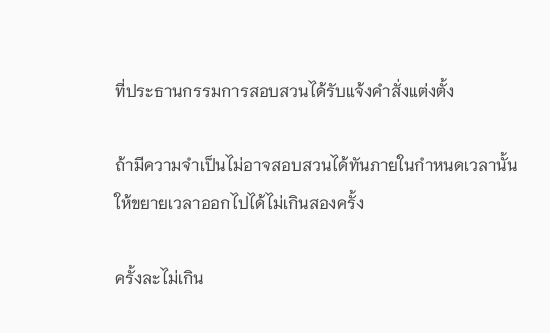ที่ประธานกรรมการสอบสวนได้รับแจ้งคำสั่งแต่งตั้ง

ถ้ามีความจำเป็นไม่อาจสอบสวนได้ทันภายในกำหนดเวลานั้น ให้ขยายเวลาออกไปได้ไม่เกินสองครั้ง

ครั้งละไม่เกิน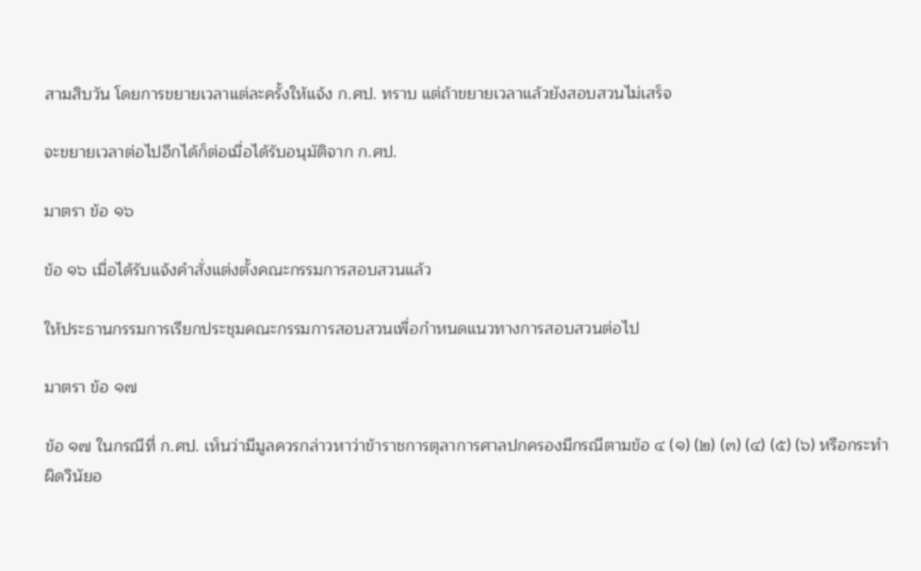สามสิบวัน โดยการขยายเวลาแต่ละครั้งให้แจ้ง ก.ศป. ทราบ แต่ถ้าขยายเวลาแล้วยังสอบสวนไม่เสร็จ

จะขยายเวลาต่อไปอีกได้ก็ต่อเมื่อได้รับอนุมัติจาก ก.ศป.

มาตรา ข้อ ๑๖

ข้อ ๑๖ เมื่อได้รับแจ้งคำสั่งแต่งตั้งคณะกรรมการสอบสวนแล้ว

ให้ประธานกรรมการเรียกประชุมคณะกรรมการสอบสวนเพื่อกำหนดแนวทางการสอบสวนต่อไป

มาตรา ข้อ ๑๗

ข้อ ๑๗ ในกรณีที่ ก.ศป. เห็นว่ามีมูลควรกล่าวหาว่าข้าราชการตุลาการศาลปกครองมีกรณีตามข้อ ๔ (๑) (๒) (๓) (๔) (๕) (๖) หรือกระทำผิดวินัยอ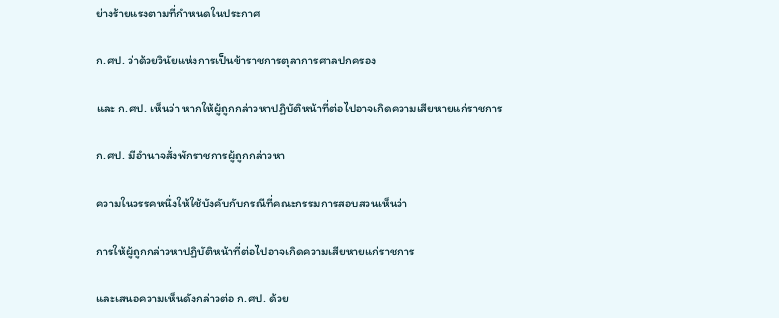ย่างร้ายแรงตามที่กำหนดในประกาศ

ก.ศป. ว่าด้วยวินัยแห่งการเป็นข้าราชการตุลาการศาลปกครอง

และ ก.ศป. เห็นว่า หากให้ผู้ถูกกล่าวหาปฏิบัติหน้าที่ต่อไปอาจเกิดความเสียหายแก่ราชการ

ก.ศป. มีอำนาจสั่งพักราชการผู้ถูกกล่าวหา

ความในวรรคหนึ่งให้ใช้บังคับกับกรณีที่คณะกรรมการสอบสวนเห็นว่า

การให้ผู้ถูกกล่าวหาปฏิบัติหน้าที่ต่อไปอาจเกิดความเสียหายแก่ราชการ

และเสนอความเห็นดังกล่าวต่อ ก.ศป. ด้วย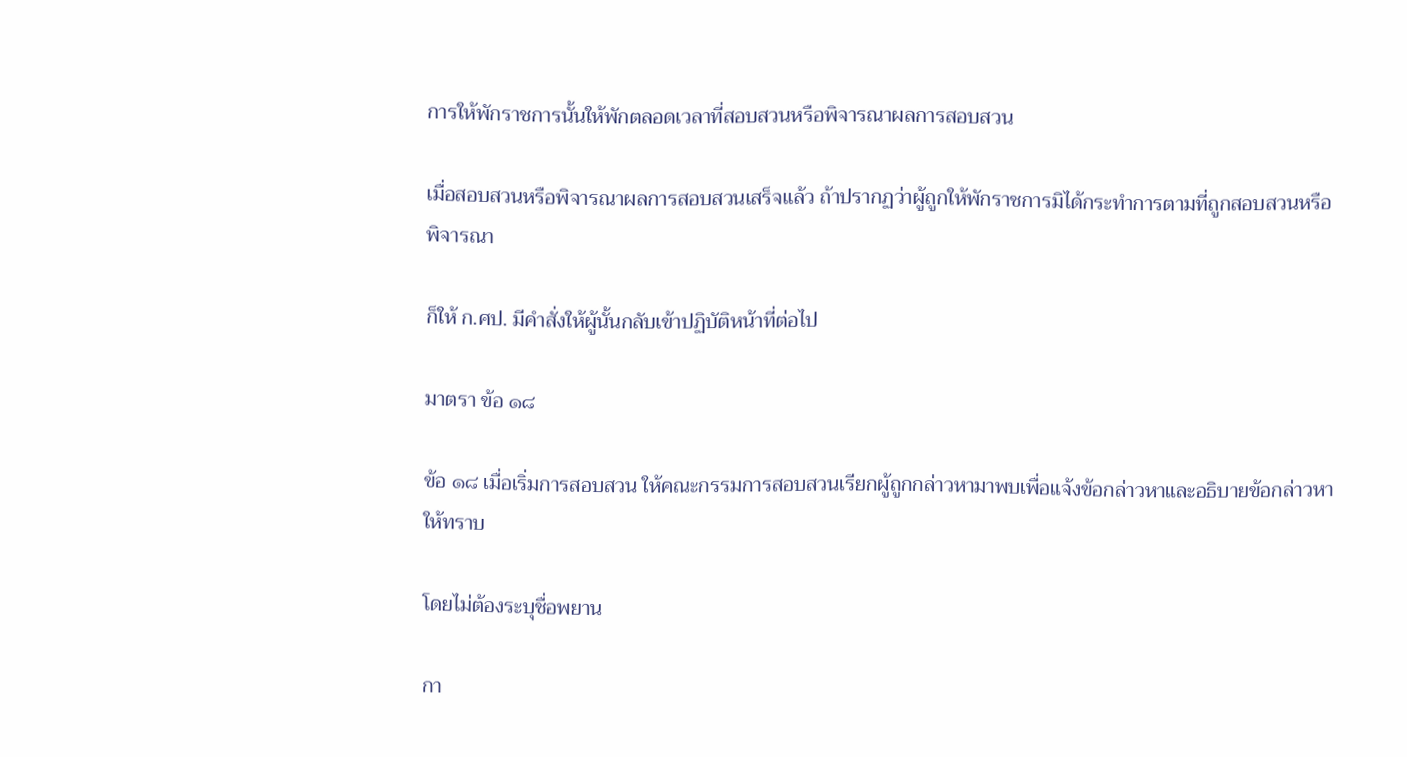การให้พักราชการนั้นให้พักตลอดเวลาที่สอบสวนหรือพิจารณาผลการสอบสวน

เมื่อสอบสวนหรือพิจารณาผลการสอบสวนเสร็จแล้ว ถ้าปรากฏว่าผู้ถูกให้พักราชการมิได้กระทำการตามที่ถูกสอบสวนหรือพิจารณา

ก็ให้ ก.ศป. มีคำสั่งให้ผู้นั้นกลับเข้าปฏิบัติหน้าที่ต่อไป

มาตรา ข้อ ๑๘

ข้อ ๑๘ เมื่อเริ่มการสอบสวน ให้คณะกรรมการสอบสวนเรียกผู้ถูกกล่าวหามาพบเพื่อแจ้งข้อกล่าวหาและอธิบายข้อกล่าวหาให้ทราบ

โดยไม่ต้องระบุชื่อพยาน

กา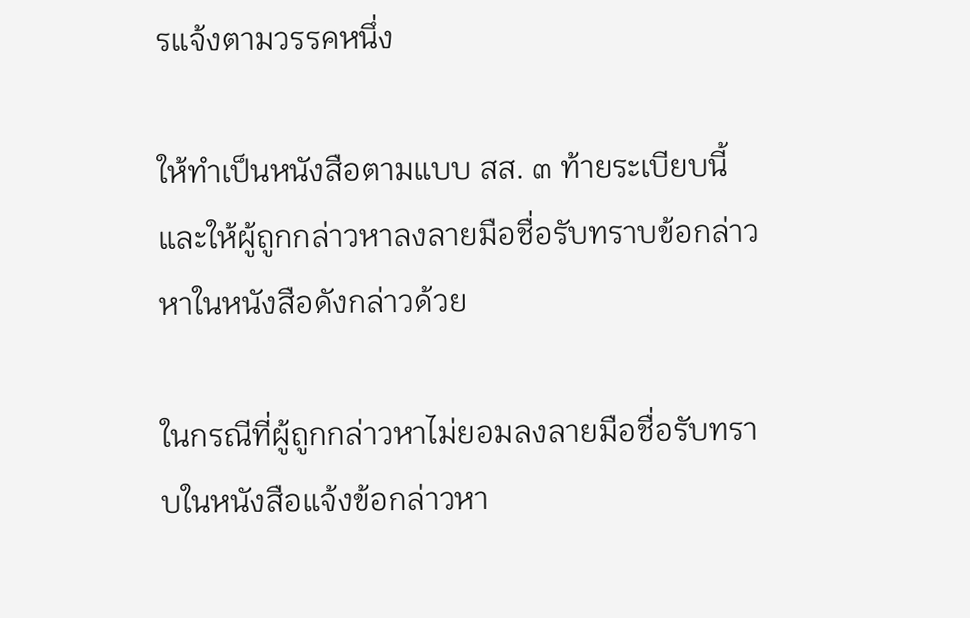รแจ้งตามวรรคหนึ่ง

ให้ทำเป็นหนังสือตามแบบ สส. ๓ ท้ายระเบียบนี้ และให้ผู้ถูกกล่าวหาลงลายมือชื่อรับทราบข้อกล่าวหาในหนังสือดังกล่าวด้วย

ในกรณีที่ผู้ถูกกล่าวหาไม่ยอมลงลายมือชื่อรับทราบในหนังสือแจ้งข้อกล่าวหา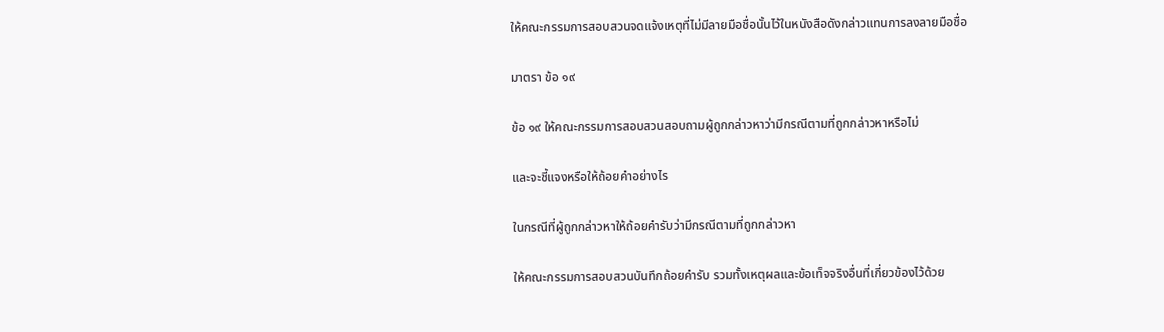ให้คณะกรรมการสอบสวนจดแจ้งเหตุที่ไม่มีลายมือชื่อนั้นไว้ในหนังสือดังกล่าวแทนการลงลายมือชื่อ

มาตรา ข้อ ๑๙

ข้อ ๑๙ ให้คณะกรรมการสอบสวนสอบถามผู้ถูกกล่าวหาว่ามีกรณีตามที่ถูกกล่าวหาหรือไม่

และจะชี้แจงหรือให้ถ้อยคำอย่างไร

ในกรณีที่ผู้ถูกกล่าวหาให้ถ้อยคำรับว่ามีกรณีตามที่ถูกกล่าวหา

ให้คณะกรรมการสอบสวนบันทึกถ้อยคำรับ รวมทั้งเหตุผลและข้อเท็จจริงอื่นที่เกี่ยวข้องไว้ด้วย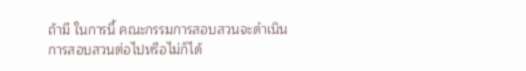ถ้ามี ในการนี้ คณะกรรมการสอบสวนจะดำเนินการสอบสวนต่อไปหรือไม่ก็ได้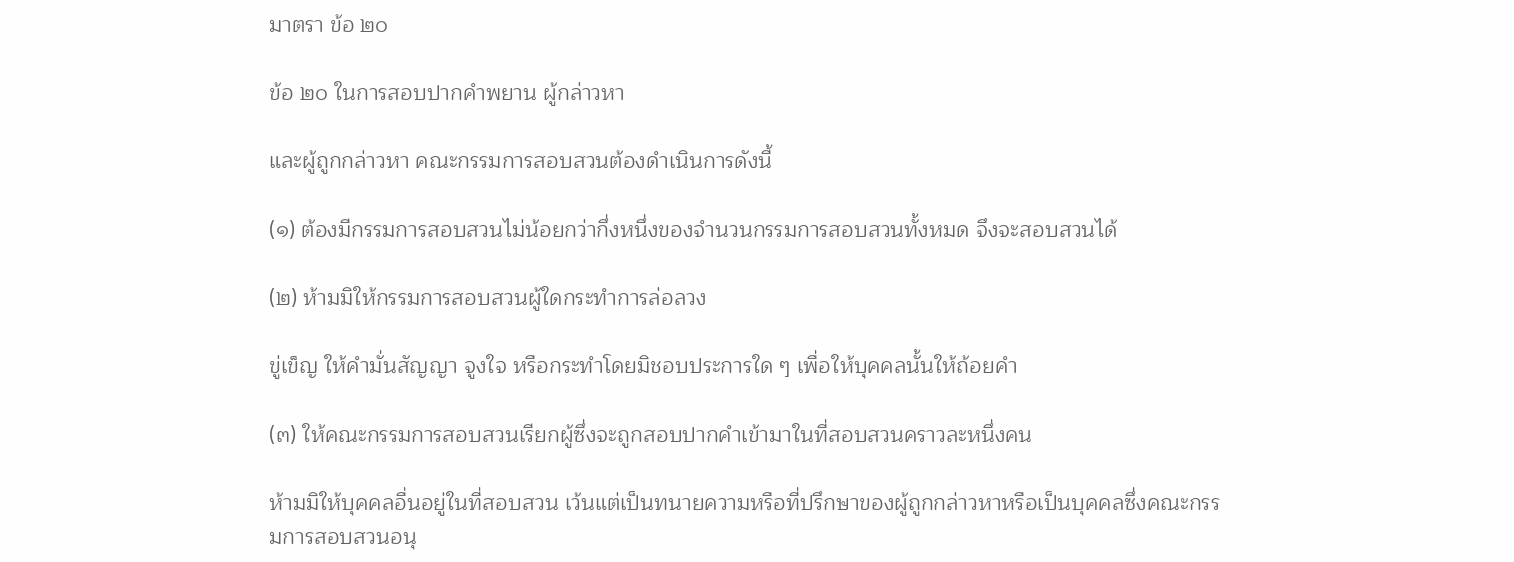มาตรา ข้อ ๒๐

ข้อ ๒๐ ในการสอบปากคำพยาน ผู้กล่าวหา

และผู้ถูกกล่าวหา คณะกรรมการสอบสวนต้องดำเนินการดังนี้

(๑) ต้องมีกรรมการสอบสวนไม่น้อยกว่ากึ่งหนึ่งของจำนวนกรรมการสอบสวนทั้งหมด จึงจะสอบสวนได้

(๒) ห้ามมิให้กรรมการสอบสวนผู้ใดกระทำการล่อลวง

ขู่เข็ญ ให้คำมั่นสัญญา จูงใจ หรือกระทำโดยมิชอบประการใด ๆ เพื่อให้บุคคลนั้นให้ถ้อยคำ

(๓) ให้คณะกรรมการสอบสวนเรียกผู้ซึ่งจะถูกสอบปากคำเข้ามาในที่สอบสวนคราวละหนึ่งคน

ห้ามมิให้บุคคลอื่นอยู่ในที่สอบสวน เว้นแต่เป็นทนายความหรือที่ปรึกษาของผู้ถูกกล่าวหาหรือเป็นบุคคลซึ่งคณะกรรมการสอบสวนอนุ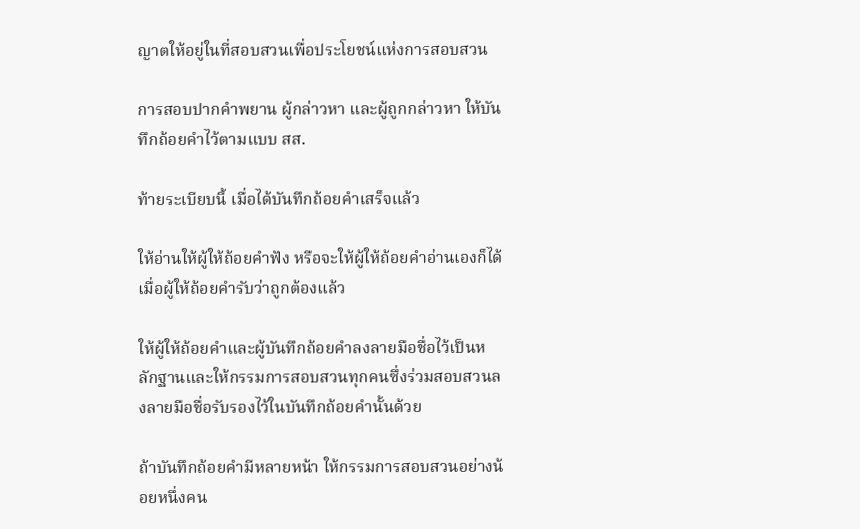ญาตให้อยู่ในที่สอบสวนเพื่อประโยชน์แห่งการสอบสวน

การสอบปากคำพยาน ผู้กล่าวหา และผู้ถูกกล่าวหา ให้บันทึกถ้อยคำไว้ตามแบบ สส.

ท้ายระเบียบนี้ เมื่อได้บันทึกถ้อยคำเสร็จแล้ว

ให้อ่านให้ผู้ให้ถ้อยคำฟัง หรือจะให้ผู้ให้ถ้อยคำอ่านเองก็ได้ เมื่อผู้ให้ถ้อยคำรับว่าถูกต้องแล้ว

ให้ผู้ให้ถ้อยคำและผู้บันทึกถ้อยคำลงลายมือชื่อไว้เป็นหลักฐานและให้กรรมการสอบสวนทุกคนซึ่งร่วมสอบสวนลงลายมือชื่อรับรองไว้ในบันทึกถ้อยคำนั้นด้วย

ถ้าบันทึกถ้อยคำมีหลายหน้า ให้กรรมการสอบสวนอย่างน้อยหนึ่งคน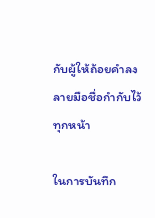กับผู้ให้ถ้อยคำลงลายมือชื่อกำกับไว้ทุกหน้า

ในการบันทึก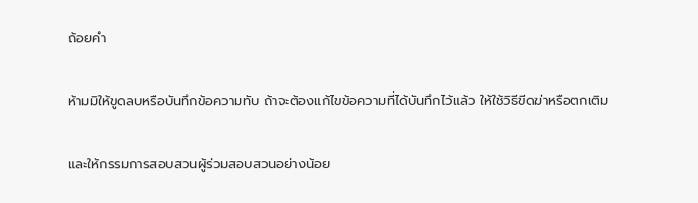ถ้อยคำ

ห้ามมิให้ขูดลบหรือบันทึกข้อความทับ ถ้าจะต้องแก้ไขข้อความที่ได้บันทึกไว้แล้ว ให้ใช้วิธีขีดฆ่าหรือตกเติม

และให้กรรมการสอบสวนผู้ร่วมสอบสวนอย่างน้อย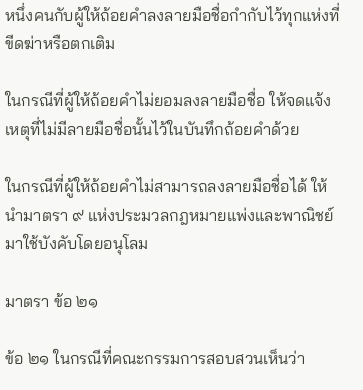หนึ่งคนกับผู้ให้ถ้อยคำลงลายมือชื่อกำกับไว้ทุกแห่งที่ขีดฆ่าหรือตกเติม

ในกรณีที่ผู้ให้ถ้อยคำไม่ยอมลงลายมือชื่อ ให้จดแจ้งเหตุที่ไม่มีลายมือชื่อนั้นไว้ในบันทึกถ้อยคำด้วย

ในกรณีที่ผู้ให้ถ้อยคำไม่สามารถลงลายมือชื่อได้ ให้นำมาตรา ๙ แห่งประมวลกฎหมายแพ่งและพาณิชย์มาใช้บังคับโดยอนุโลม

มาตรา ข้อ ๒๑

ข้อ ๒๑ ในกรณีที่คณะกรรมการสอบสวนเห็นว่า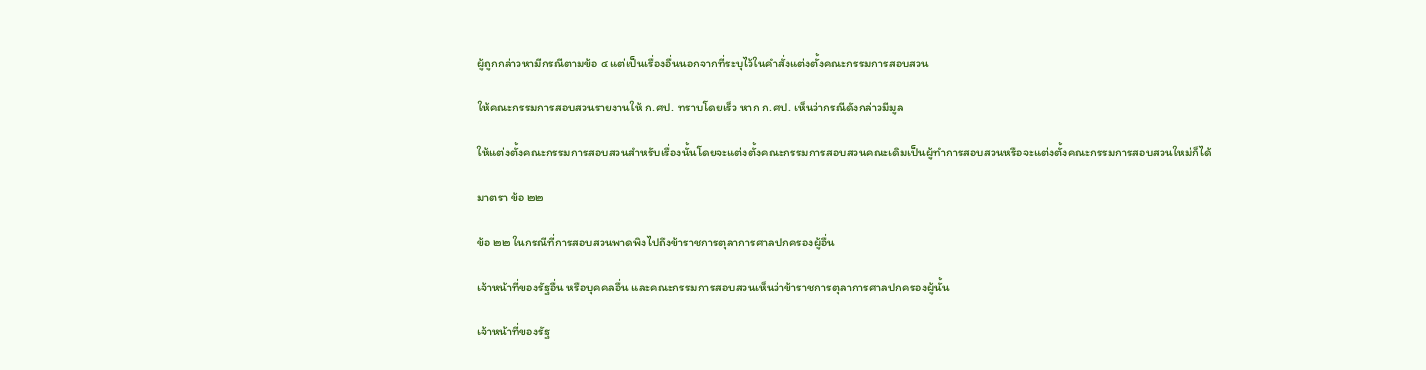ผู้ถูกกล่าวหามีกรณีตามข้อ ๔ แต่เป็นเรื่องอื่นนอกจากที่ระบุไว้ในคำสั่งแต่งตั้งคณะกรรมการสอบสวน

ให้คณะกรรมการสอบสวนรายงานให้ ก.ศป. ทราบโดยเร็ว หาก ก.ศป. เห็นว่ากรณีดังกล่าวมีมูล

ให้แต่งตั้งคณะกรรมการสอบสวนสำหรับเรื่องนั้นโดยจะแต่งตั้งคณะกรรมการสอบสวนคณะเดิมเป็นผู้ทำการสอบสวนหรือจะแต่งตั้งคณะกรรมการสอบสวนใหม่ก็ได้

มาตรา ข้อ ๒๒

ข้อ ๒๒ ในกรณีที่การสอบสวนพาดพิงไปถึงข้าราชการตุลาการศาลปกครองผู้อื่น

เจ้าหน้าที่ของรัฐอื่น หรือบุคคลอื่น และคณะกรรมการสอบสวนเห็นว่าข้าราชการตุลาการศาลปกครองผู้นั้น

เจ้าหน้าที่ของรัฐ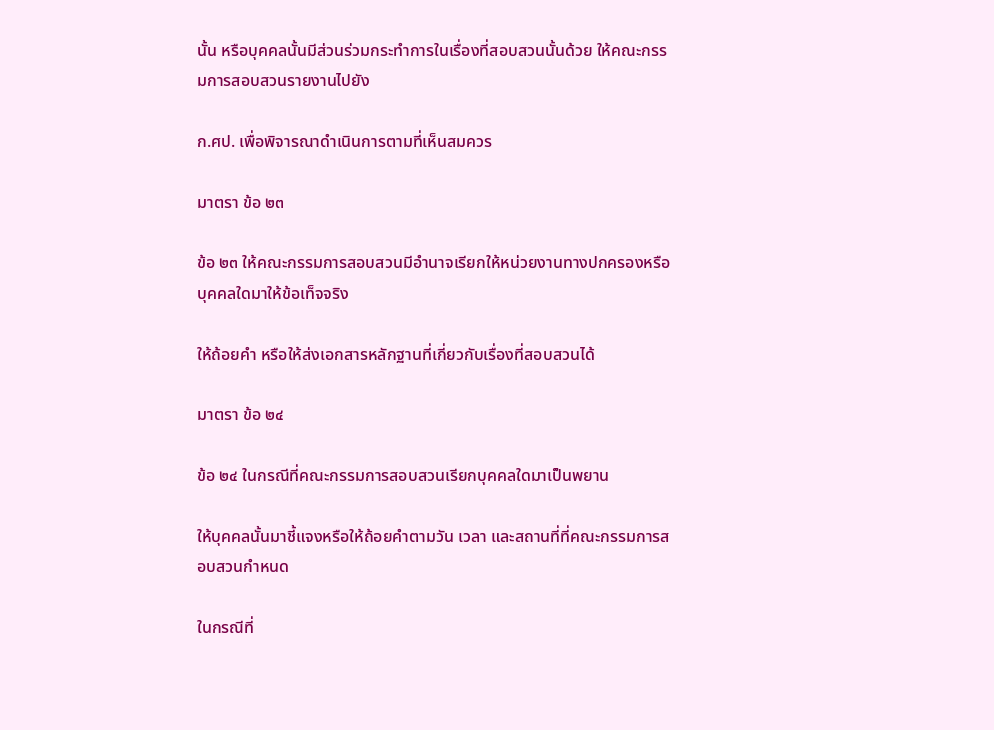นั้น หรือบุคคลนั้นมีส่วนร่วมกระทำการในเรื่องที่สอบสวนนั้นด้วย ให้คณะกรรมการสอบสวนรายงานไปยัง

ก.ศป. เพื่อพิจารณาดำเนินการตามที่เห็นสมควร

มาตรา ข้อ ๒๓

ข้อ ๒๓ ให้คณะกรรมการสอบสวนมีอำนาจเรียกให้หน่วยงานทางปกครองหรือบุคคลใดมาให้ข้อเท็จจริง

ให้ถ้อยคำ หรือให้ส่งเอกสารหลักฐานที่เกี่ยวกับเรื่องที่สอบสวนได้

มาตรา ข้อ ๒๔

ข้อ ๒๔ ในกรณีที่คณะกรรมการสอบสวนเรียกบุคคลใดมาเป็นพยาน

ให้บุคคลนั้นมาชี้แจงหรือให้ถ้อยคำตามวัน เวลา และสถานที่ที่คณะกรรมการสอบสวนกำหนด

ในกรณีที่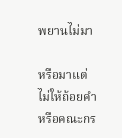พยานไม่มา

หรือมาแต่ไม่ให้ถ้อยคำ หรือคณะกร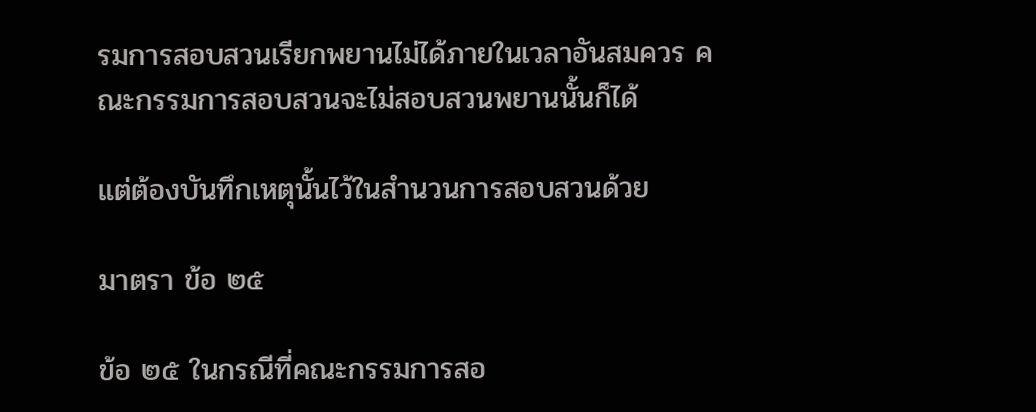รมการสอบสวนเรียกพยานไม่ได้ภายในเวลาอันสมควร คณะกรรมการสอบสวนจะไม่สอบสวนพยานนั้นก็ได้

แต่ต้องบันทึกเหตุนั้นไว้ในสำนวนการสอบสวนด้วย

มาตรา ข้อ ๒๕

ข้อ ๒๕ ในกรณีที่คณะกรรมการสอ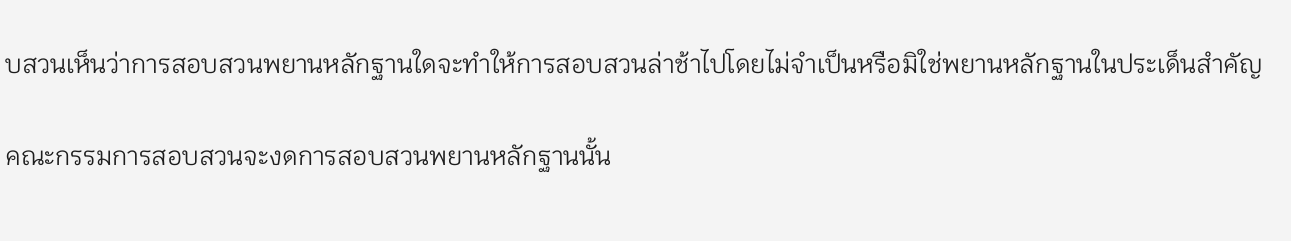บสวนเห็นว่าการสอบสวนพยานหลักฐานใดจะทำให้การสอบสวนล่าช้าไปโดยไม่จำเป็นหรือมิใช่พยานหลักฐานในประเด็นสำคัญ

คณะกรรมการสอบสวนจะงดการสอบสวนพยานหลักฐานนั้น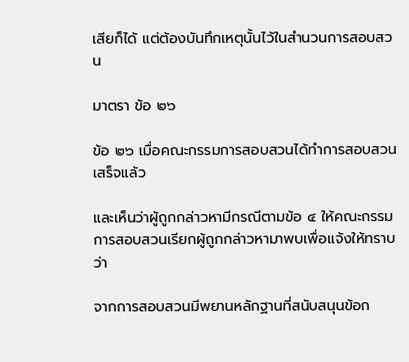เสียก็ได้ แต่ต้องบันทึกเหตุนั้นไว้ในสำนวนการสอบสวน

มาตรา ข้อ ๒๖

ข้อ ๒๖ เมื่อคณะกรรมการสอบสวนได้ทำการสอบสวนเสร็จแล้ว

และเห็นว่าผู้ถูกกล่าวหามีกรณีตามข้อ ๔ ให้คณะกรรมการสอบสวนเรียกผู้ถูกกล่าวหามาพบเพื่อแจ้งให้ทราบว่า

จากการสอบสวนมีพยานหลักฐานที่สนับสนุนข้อก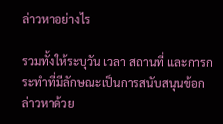ล่าวหาอย่างไร

รวมทั้งให้ระบุวัน เวลา สถานที่ และการกระทำที่มีลักษณะเป็นการสนับสนุนข้อกล่าวหาด้วย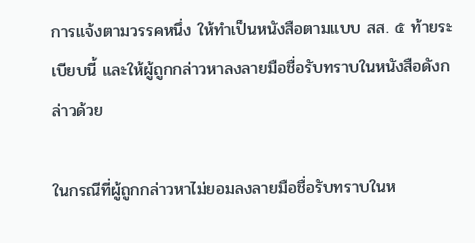การแจ้งตามวรรคหนึ่ง ให้ทำเป็นหนังสือตามแบบ สส. ๕ ท้ายระเบียบนี้ และให้ผู้ถูกกล่าวหาลงลายมือชื่อรับทราบในหนังสือดังกล่าวด้วย

ในกรณีที่ผู้ถูกกล่าวหาไม่ยอมลงลายมือชื่อรับทราบในห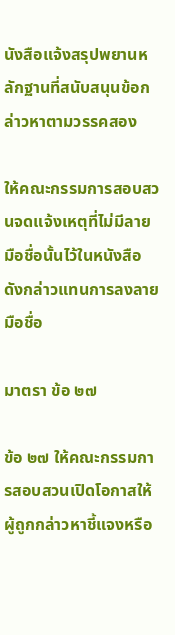นังสือแจ้งสรุปพยานหลักฐานที่สนับสนุนข้อกล่าวหาตามวรรคสอง

ให้คณะกรรมการสอบสวนจดแจ้งเหตุที่ไม่มีลายมือชื่อนั้นไว้ในหนังสือดังกล่าวแทนการลงลายมือชื่อ

มาตรา ข้อ ๒๗

ข้อ ๒๗ ให้คณะกรรมการสอบสวนเปิดโอกาสให้ผู้ถูกกล่าวหาชี้แจงหรือ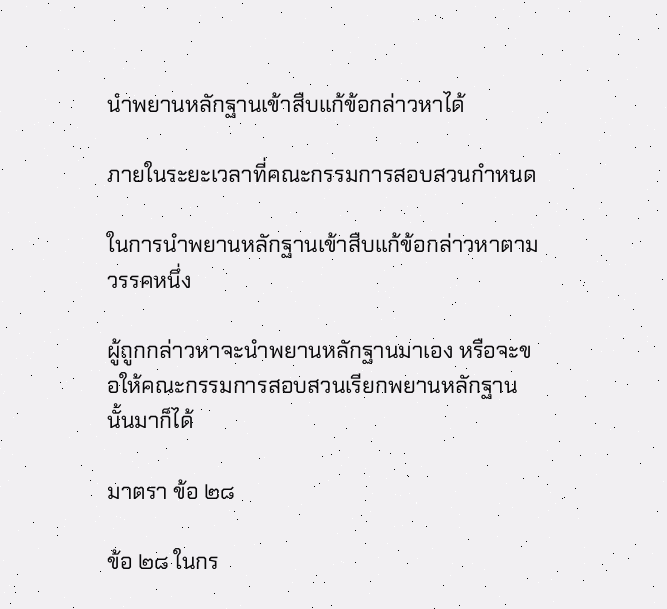นำพยานหลักฐานเข้าสืบแก้ข้อกล่าวหาได้

ภายในระยะเวลาที่คณะกรรมการสอบสวนกำหนด

ในการนำพยานหลักฐานเข้าสืบแก้ข้อกล่าวหาตามวรรคหนึ่ง

ผู้ถูกกล่าวหาจะนำพยานหลักฐานมาเอง หรือจะขอให้คณะกรรมการสอบสวนเรียกพยานหลักฐานนั้นมาก็ได้

มาตรา ข้อ ๒๘

ข้อ ๒๘ ในกร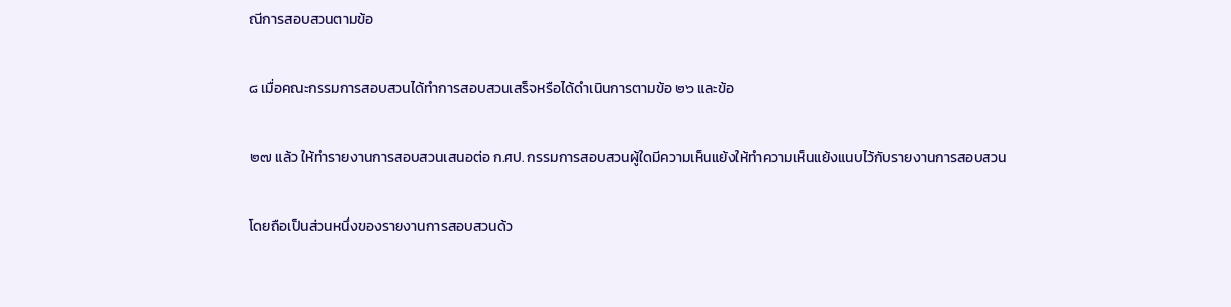ณีการสอบสวนตามข้อ

๘ เมื่อคณะกรรมการสอบสวนได้ทำการสอบสวนเสร็จหรือได้ดำเนินการตามข้อ ๒๖ และข้อ

๒๗ แล้ว ให้ทำรายงานการสอบสวนเสนอต่อ ก.ศป. กรรมการสอบสวนผู้ใดมีความเห็นแย้งให้ทำความเห็นแย้งแนบไว้กับรายงานการสอบสวน

โดยถือเป็นส่วนหนึ่งของรายงานการสอบสวนด้ว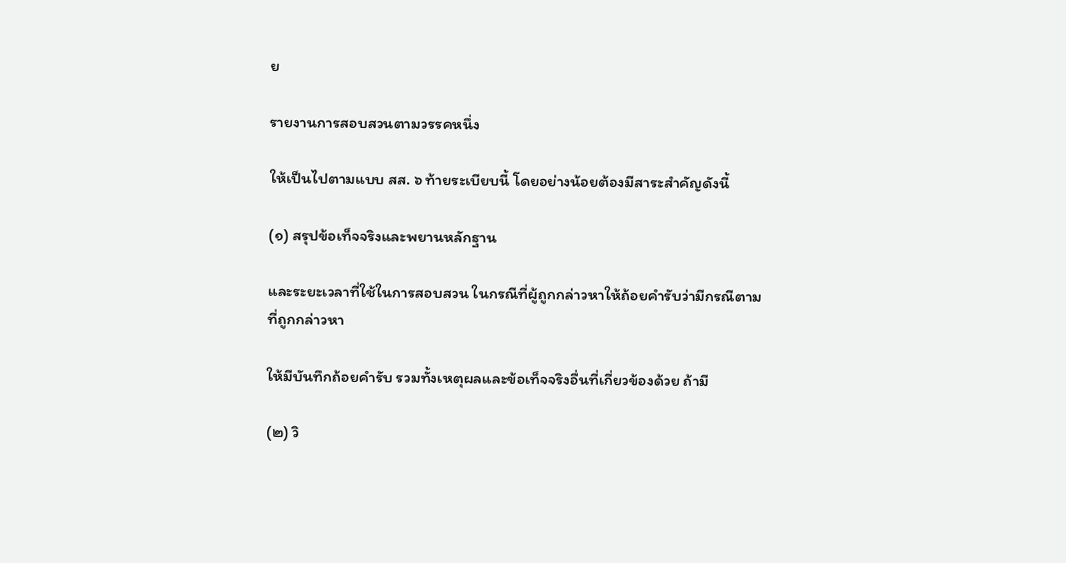ย

รายงานการสอบสวนตามวรรคหนึ่ง

ให้เป็นไปตามแบบ สส. ๖ ท้ายระเบียบนี้ โดยอย่างน้อยต้องมีสาระสำคัญดังนี้

(๑) สรุปข้อเท็จจริงและพยานหลักฐาน

และระยะเวลาที่ใช้ในการสอบสวน ในกรณีที่ผู้ถูกกล่าวหาให้ถ้อยคำรับว่ามีกรณีตามที่ถูกกล่าวหา

ให้มีบันทึกถ้อยคำรับ รวมทั้งเหตุผลและข้อเท็จจริงอื่นที่เกี่ยวข้องด้วย ถ้ามี

(๒) วิ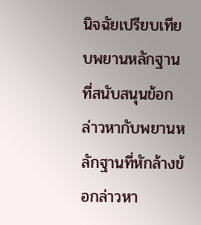นิจฉัยเปรียบเทียบพยานหลักฐานที่สนับสนุนข้อกล่าวหากับพยานหลักฐานที่หักล้างข้อกล่าวหา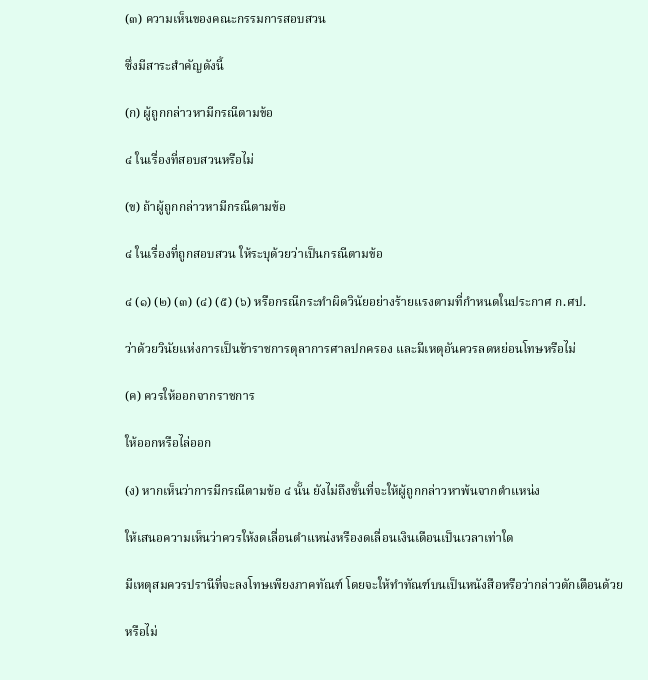(๓) ความเห็นของคณะกรรมการสอบสวน

ซึ่งมีสาระสำคัญดังนี้

(ก) ผู้ถูกกล่าวหามีกรณีตามข้อ

๔ ในเรื่องที่สอบสวนหรือไม่

(ข) ถ้าผู้ถูกกล่าวหามีกรณีตามข้อ

๔ ในเรื่องที่ถูกสอบสวน ให้ระบุด้วยว่าเป็นกรณีตามข้อ

๔ (๑) (๒) (๓) (๔) (๕) (๖) หรือกรณีกระทำผิดวินัยอย่างร้ายแรงตามที่กำหนดในประกาศ ก.ศป.

ว่าด้วยวินัยแห่งการเป็นข้าราชการตุลาการศาลปกครอง และมีเหตุอันควรลดหย่อนโทษหรือไม่

(ค) ควรให้ออกจากราชการ

ให้ออกหรือไล่ออก

(ง) หากเห็นว่าการมีกรณีตามข้อ ๔ นั้น ยังไม่ถึงขั้นที่จะให้ผู้ถูกกล่าวหาพ้นจากตำแหน่ง

ให้เสนอความเห็นว่าควรให้งดเลื่อนตำแหน่งหรืองดเลื่อนเงินเดือนเป็นเวลาเท่าใด

มีเหตุสมควรปรานีที่จะลงโทษเพียงภาคทัณฑ์ โดยจะให้ทำทัณฑ์บนเป็นหนังสือหรือว่ากล่าวตักเตือนด้วย

หรือไม่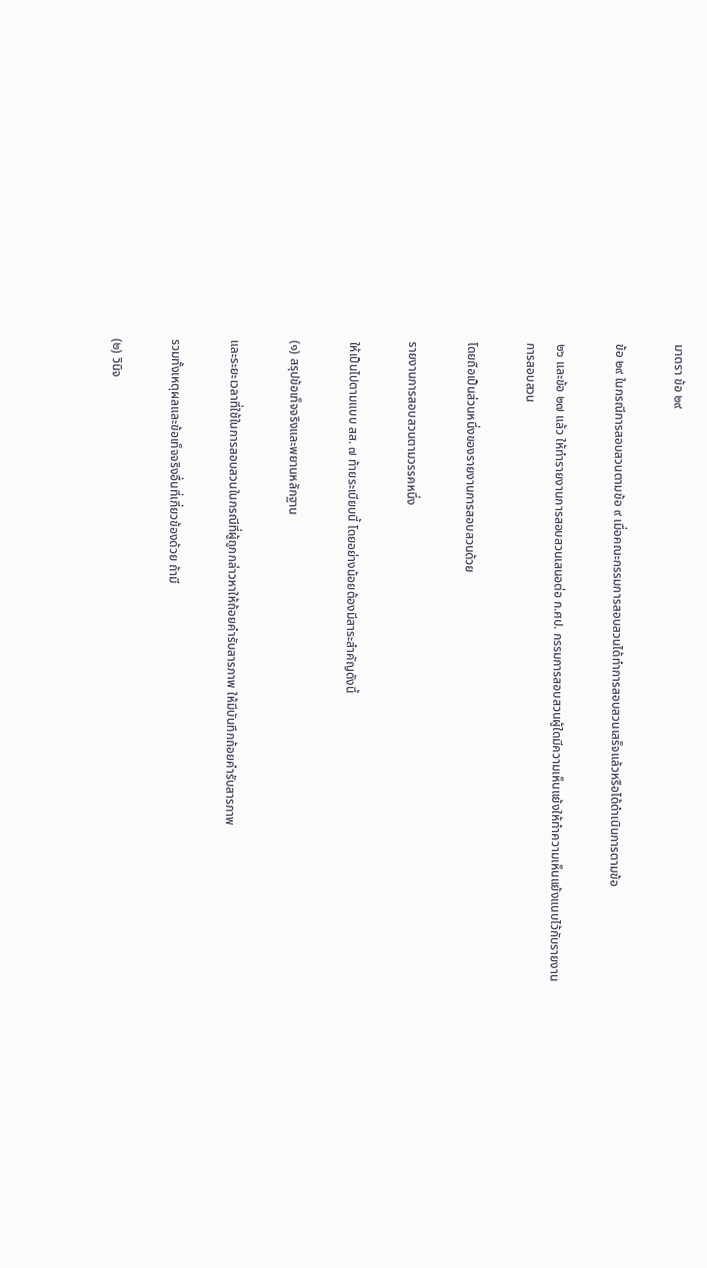มาตรา ข้อ ๒๙

ข้อ ๒๙ ในกรณีการสอบสวนตามข้อ ๙ เมื่อคณะกรรมการสอบสวนได้ทำการสอบสวนเสร็จแล้วหรือได้ดำเนินการตามข้อ

๒๖ และข้อ ๒๗ แล้ว ให้ทำรายงานการสอบสวนเสนอต่อ ก.ศป. กรรมการสอบสวนผู้ใดมีความเห็นแย้งให้ทำความเห็นแย้งแนบไว้กับรายงานการสอบสวน

โดยถือเป็นส่วนหนึ่งของรายงานการสอบสวนด้วย

รายงานการสอบสวนตามวรรคหนึ่ง

ให้เป็นไปตามแบบ สส. ๗ ท้ายระเบียบนี้ โดยอย่างน้อยต้องมีสาระสำคัญดังนี้

(๑) สรุปข้อเท็จจริงและพยานหลักฐาน

และระยะเวลาที่ใช้ในการสอบสวนในกรณีที่ผู้ถูกกล่าวหาให้ถ้อยคำรับสารภาพ ให้มีบันทึกถ้อยคำรับสารภาพ

รวมทั้งเหตุผลและข้อเท็จจริงอื่นที่เกี่ยวข้องด้วย ถ้ามี

(๒) วินิจ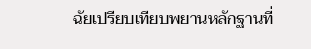ฉัยเปรียบเทียบพยานหลักฐานที่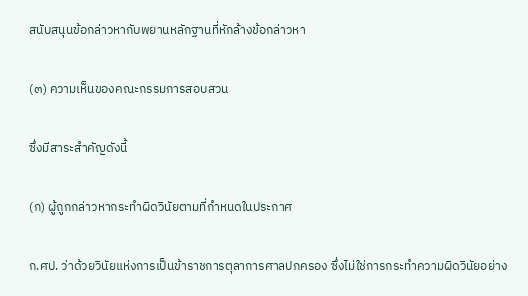สนับสนุนข้อกล่าวหากับพยานหลักฐานที่หักล้างข้อกล่าวหา

(๓) ความเห็นของคณะกรรมการสอบสวน

ซึ่งมีสาระสำคัญดังนี้

(ก) ผู้ถูกกล่าวหากระทำผิดวินัยตามที่กำหนดในประกาศ

ก.ศป. ว่าด้วยวินัยแห่งการเป็นข้าราชการตุลาการศาลปกครอง ซึ่งไม่ใช่การกระทำความผิดวินัยอย่าง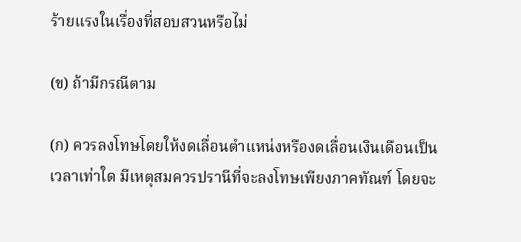ร้ายแรงในเรื่องที่สอบสวนหรือไม่

(ข) ถ้ามีกรณีตาม

(ก) ควรลงโทษโดยให้งดเลื่อนตำแหน่งหรืองดเลื่อนเงินเดือนเป็นเวลาเท่าใด มีเหตุสมควรปรานีที่จะลงโทษเพียงภาคทัณฑ์ โดยจะ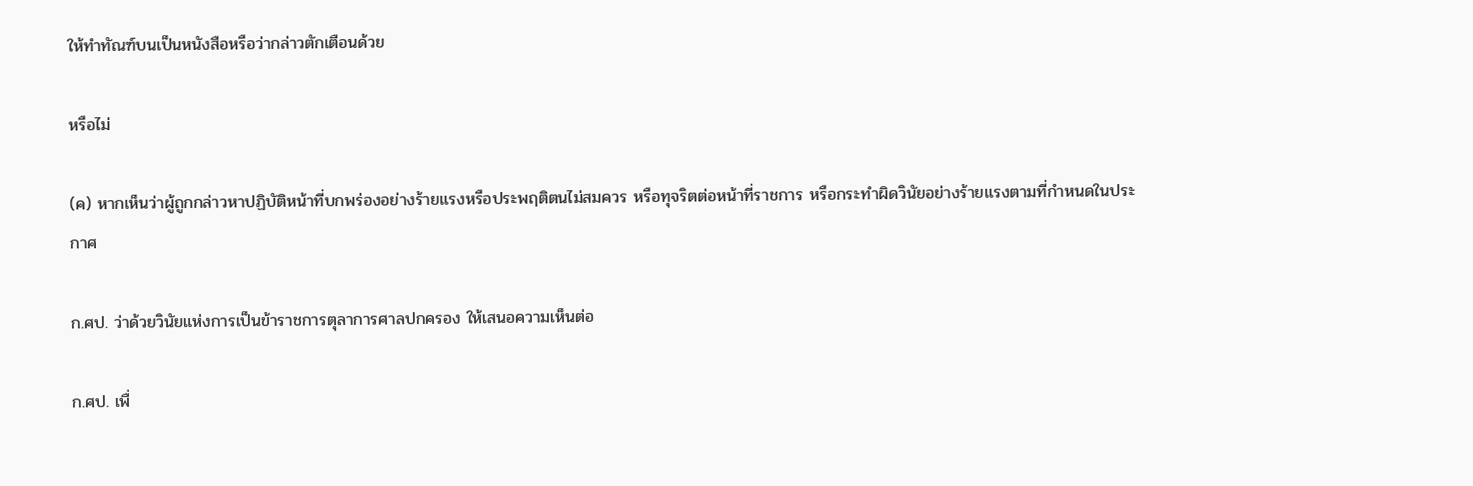ให้ทำทัณฑ์บนเป็นหนังสือหรือว่ากล่าวตักเตือนด้วย

หรือไม่

(ค) หากเห็นว่าผู้ถูกกล่าวหาปฏิบัติหน้าที่บกพร่องอย่างร้ายแรงหรือประพฤติตนไม่สมควร หรือทุจริตต่อหน้าที่ราชการ หรือกระทำผิดวินัยอย่างร้ายแรงตามที่กำหนดในประกาศ

ก.ศป. ว่าด้วยวินัยแห่งการเป็นข้าราชการตุลาการศาลปกครอง ให้เสนอความเห็นต่อ

ก.ศป. เพื่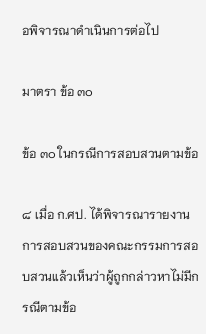อพิจารณาดำเนินการต่อไป

มาตรา ข้อ ๓๐

ข้อ ๓๐ ในกรณีการสอบสวนตามข้อ

๘ เมื่อ ก.ศป. ได้พิจารณารายงานการสอบสวนของคณะกรรมการสอบสวนแล้วเห็นว่าผู้ถูกกล่าวหาไม่มีกรณีตามข้อ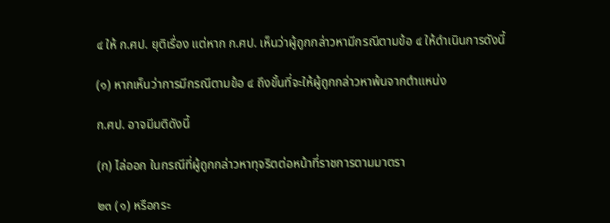๔ ให้ ก.ศป. ยุติเรื่อง แต่หาก ก.ศป. เห็นว่าผู้ถูกกล่าวหามีกรณีตามข้อ ๔ ให้ดำเนินการดังนี้

(๑) หากเห็นว่าการมีกรณีตามข้อ ๔ ถึงขั้นที่จะให้ผู้ถูกกล่าวหาพ้นจากตำแหน่ง

ก.ศป. อาจมีมติดังนี้

(ก) ไล่ออก ในกรณีที่ผู้ถูกกล่าวหาทุจริตต่อหน้าที่ราชการตามมาตรา

๒๓ (๑) หรือกระ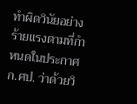ทำผิดวินัยอย่างร้ายแรงตามที่กำหนดในประกาศ ก.ศป. ว่าด้วยวิ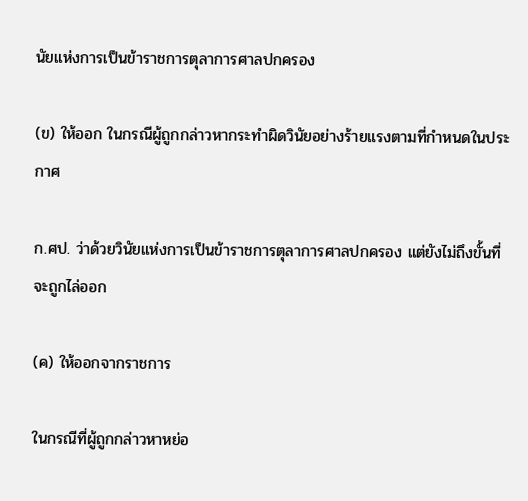นัยแห่งการเป็นข้าราชการตุลาการศาลปกครอง

(ข) ให้ออก ในกรณีผู้ถูกกล่าวหากระทำผิดวินัยอย่างร้ายแรงตามที่กำหนดในประกาศ

ก.ศป. ว่าด้วยวินัยแห่งการเป็นข้าราชการตุลาการศาลปกครอง แต่ยังไม่ถึงขั้นที่จะถูกไล่ออก

(ค) ให้ออกจากราชการ

ในกรณีที่ผู้ถูกกล่าวหาหย่อ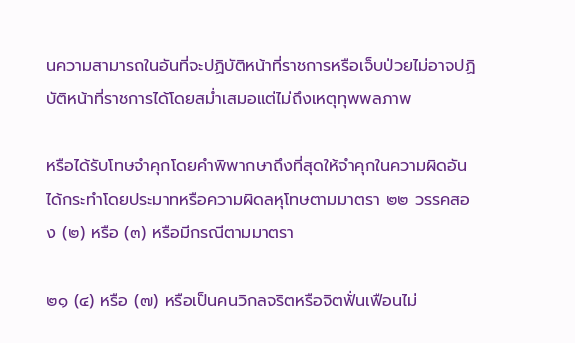นความสามารถในอันที่จะปฏิบัติหน้าที่ราชการหรือเจ็บป่วยไม่อาจปฏิบัติหน้าที่ราชการได้โดยสม่ำเสมอแต่ไม่ถึงเหตุทุพพลภาพ

หรือได้รับโทษจำคุกโดยคำพิพากษาถึงที่สุดให้จำคุกในความผิดอันได้กระทำโดยประมาทหรือความผิดลหุโทษตามมาตรา ๒๒ วรรคสอง (๒) หรือ (๓) หรือมีกรณีตามมาตรา

๒๑ (๔) หรือ (๗) หรือเป็นคนวิกลจริตหรือจิตฟั่นเฟือนไม่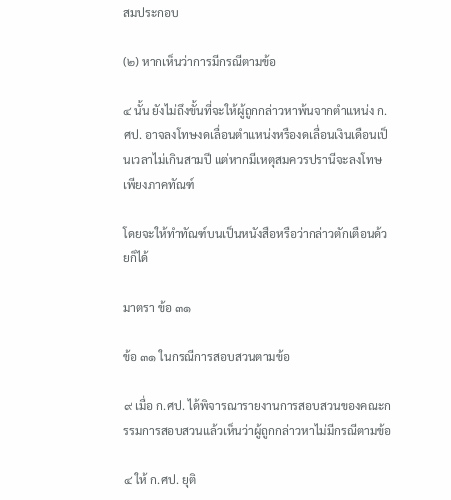สมประกอบ

(๒) หากเห็นว่าการมีกรณีตามข้อ

๔ นั้น ยังไม่ถึงขั้นที่จะให้ผู้ถูกกล่าวหาพ้นจากตำแหน่ง ก.ศป. อาจลงโทษงดเลื่อนตำแหน่งหรืองดเลื่อนเงินเดือนเป็นเวลาไม่เกินสามปี แต่หากมีเหตุสมควรปรานีจะลงโทษเพียงภาคทัณฑ์

โดยจะให้ทำทัณฑ์บนเป็นหนังสือหรือว่ากล่าวตักเตือนด้วยก็ได้

มาตรา ข้อ ๓๑

ข้อ ๓๑ ในกรณีการสอบสวนตามข้อ

๙ เมื่อ ก.ศป. ได้พิจารณารายงานการสอบสวนของคณะกรรมการสอบสวนแล้วเห็นว่าผู้ถูกกล่าวหาไม่มีกรณีตามข้อ

๔ ให้ ก.ศป. ยุติ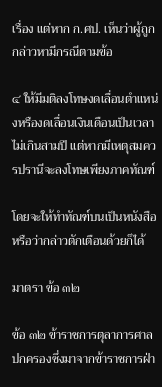เรื่อง แต่หาก ก.ศป. เห็นว่าผู้ถูกกล่าวหามีกรณีตามข้อ

๔ ให้มีมติลงโทษงดเลื่อนตำแหน่งหรืองดเลื่อนเงินเดือนเป็นเวลาไม่เกินสามปี แต่หากมีเหตุสมควรปรานีจะลงโทษเพียงภาคทัณฑ์

โดยจะให้ทำทัณฑ์บนเป็นหนังสือหรือว่ากล่าวตักเตือนด้วยก็ได้

มาตรา ข้อ ๓๒

ข้อ ๓๒ ข้าราชการตุลาการศาลปกครองซึ่งมาจากข้าราชการฝ่า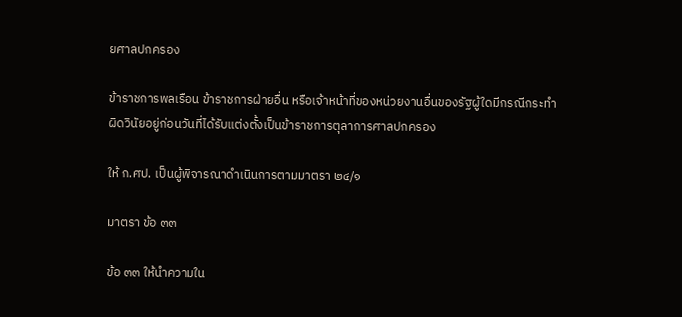ยศาลปกครอง

ข้าราชการพลเรือน ข้าราชการฝ่ายอื่น หรือเจ้าหน้าที่ของหน่วยงานอื่นของรัฐผู้ใดมีกรณีกระทำผิดวินัยอยู่ก่อนวันที่ได้รับแต่งตั้งเป็นข้าราชการตุลาการศาลปกครอง

ให้ ก.ศป. เป็นผู้พิจารณาดำเนินการตามมาตรา ๒๔/๑

มาตรา ข้อ ๓๓

ข้อ ๓๓ ให้นำความใน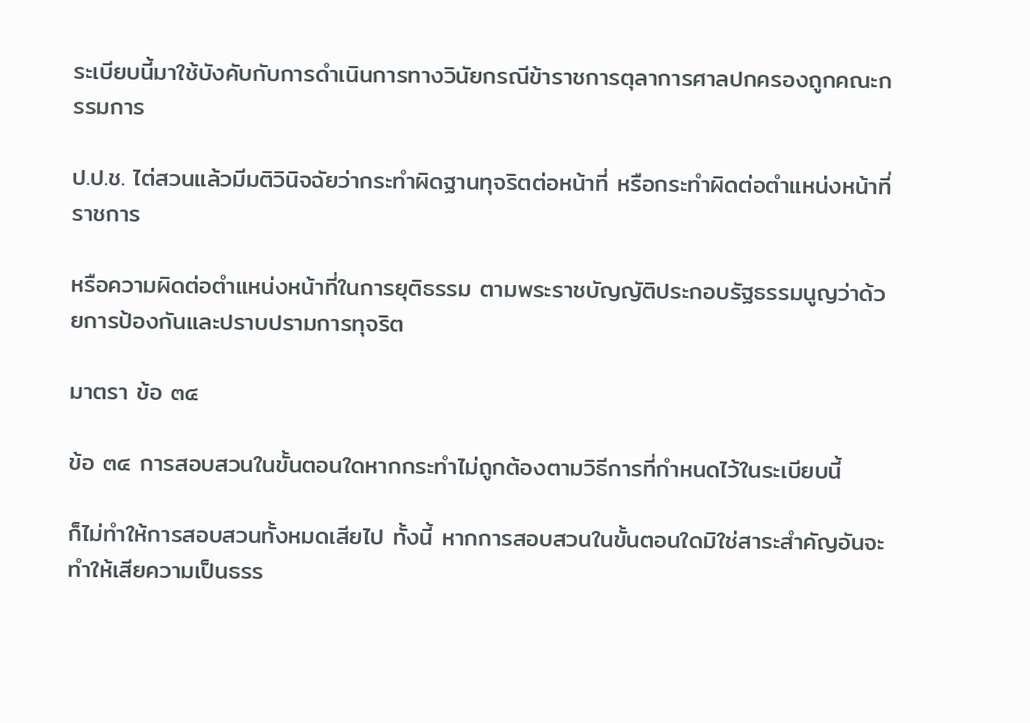ระเบียบนี้มาใช้บังคับกับการดำเนินการทางวินัยกรณีข้าราชการตุลาการศาลปกครองถูกคณะกรรมการ

ป.ป.ช. ไต่สวนแล้วมีมติวินิจฉัยว่ากระทำผิดฐานทุจริตต่อหน้าที่ หรือกระทำผิดต่อตำแหน่งหน้าที่ราชการ

หรือความผิดต่อตำแหน่งหน้าที่ในการยุติธรรม ตามพระราชบัญญัติประกอบรัฐธรรมนูญว่าด้วยการป้องกันและปราบปรามการทุจริต

มาตรา ข้อ ๓๔

ข้อ ๓๔ การสอบสวนในขั้นตอนใดหากกระทำไม่ถูกต้องตามวิธีการที่กำหนดไว้ในระเบียบนี้

ก็ไม่ทำให้การสอบสวนทั้งหมดเสียไป ทั้งนี้ หากการสอบสวนในขั้นตอนใดมิใช่สาระสำคัญอันจะทำให้เสียความเป็นธรร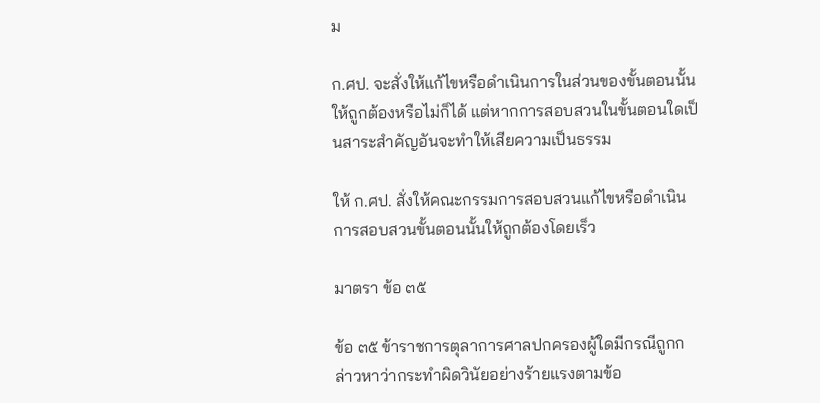ม

ก.ศป. จะสั่งให้แก้ไขหรือดำเนินการในส่วนของขั้นตอนนั้นให้ถูกต้องหรือไม่ก็ได้ แต่หากการสอบสวนในขั้นตอนใดเป็นสาระสำคัญอันจะทำให้เสียความเป็นธรรม

ให้ ก.ศป. สั่งให้คณะกรรมการสอบสวนแก้ไขหรือดำเนินการสอบสวนขั้นตอนนั้นให้ถูกต้องโดยเร็ว

มาตรา ข้อ ๓๕

ข้อ ๓๕ ข้าราชการตุลาการศาลปกครองผู้ใดมีกรณีถูกกล่าวหาว่ากระทำผิดวินัยอย่างร้ายแรงตามข้อ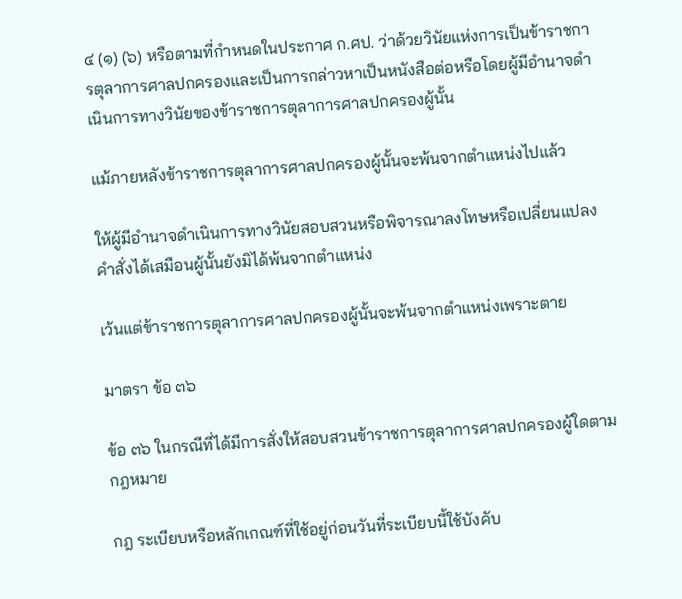๔ (๑) (๖) หรือตามที่กำหนดในประกาศ ก.ศป. ว่าด้วยวินัยแห่งการเป็นข้าราชการตุลาการศาลปกครองและเป็นการกล่าวหาเป็นหนังสือต่อหรือโดยผู้มีอำนาจดำเนินการทางวินัยของข้าราชการตุลาการศาลปกครองผู้นั้น

แม้ภายหลังข้าราชการตุลาการศาลปกครองผู้นั้นจะพ้นจากตำแหน่งไปแล้ว

ให้ผู้มีอำนาจดำเนินการทางวินัยสอบสวนหรือพิจารณาลงโทษหรือเปลี่ยนแปลงคำสั่งได้เสมือนผู้นั้นยังมิได้พ้นจากตำแหน่ง

เว้นแต่ข้าราชการตุลาการศาลปกครองผู้นั้นจะพ้นจากตำแหน่งเพราะตาย

มาตรา ข้อ ๓๖

ข้อ ๓๖ ในกรณีที่ได้มีการสั่งให้สอบสวนข้าราชการตุลาการศาลปกครองผู้ใดตามกฎหมาย

กฎ ระเบียบหรือหลักเกณฑ์ที่ใช้อยู่ก่อนวันที่ระเบียบนี้ใช้บังคับ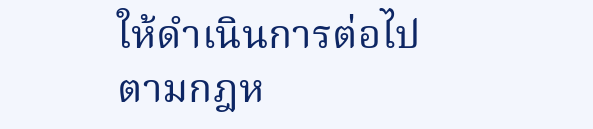ให้ดำเนินการต่อไปตามกฎห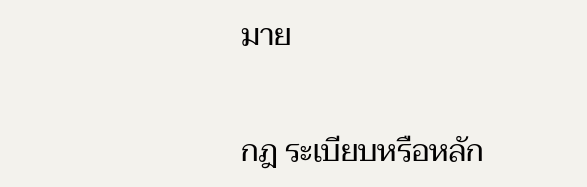มาย

กฎ ระเบียบหรือหลัก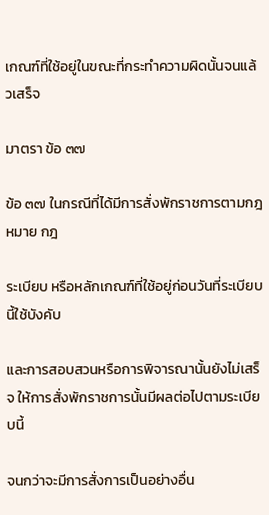เกณฑ์ที่ใช้อยู่ในขณะที่กระทำความผิดนั้นจนแล้วเสร็จ

มาตรา ข้อ ๓๗

ข้อ ๓๗ ในกรณีที่ได้มีการสั่งพักราชการตามกฎหมาย กฎ

ระเบียบ หรือหลักเกณฑ์ที่ใช้อยู่ก่อนวันที่ระเบียบนี้ใช้บังคับ

และการสอบสวนหรือการพิจารณานั้นยังไม่เสร็จ ให้การสั่งพักราชการนั้นมีผลต่อไปตามระเบียบนี้

จนกว่าจะมีการสั่งการเป็นอย่างอื่น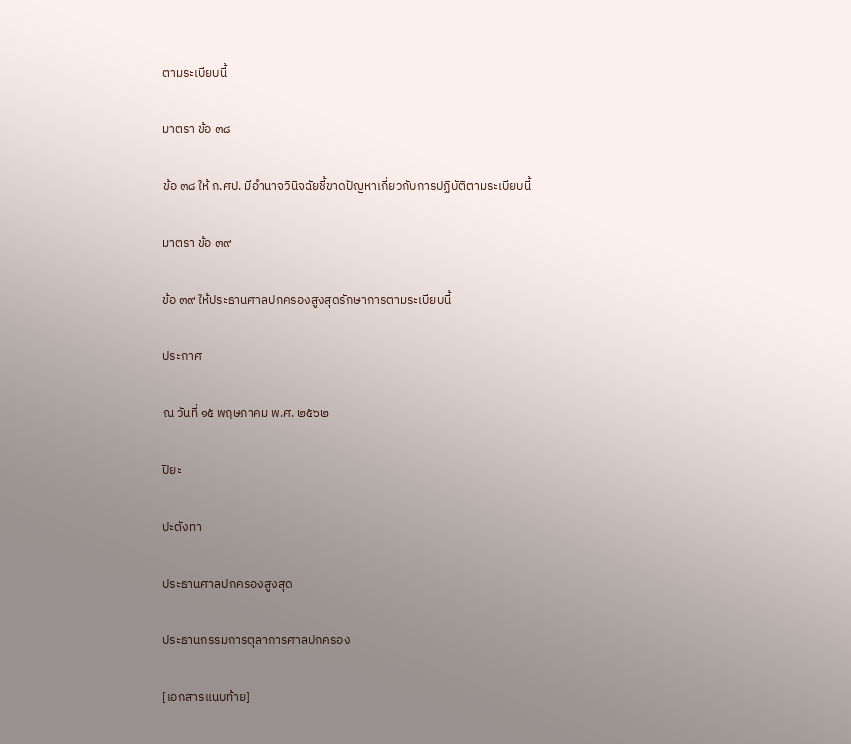ตามระเบียบนี้

มาตรา ข้อ ๓๘

ข้อ ๓๘ ให้ ก.ศป. มีอำนาจวินิจฉัยชี้ขาดปัญหาเกี่ยวกับการปฏิบัติตามระเบียบนี้

มาตรา ข้อ ๓๙

ข้อ ๓๙ ให้ประธานศาลปกครองสูงสุดรักษาการตามระเบียบนี้

ประกาศ

ณ วันที่ ๑๕ พฤษภาคม พ.ศ. ๒๕๖๒

ปิยะ

ปะตังทา

ประธานศาลปกครองสูงสุด

ประธานกรรมการตุลาการศาลปกครอง

[เอกสารแนบท้าย]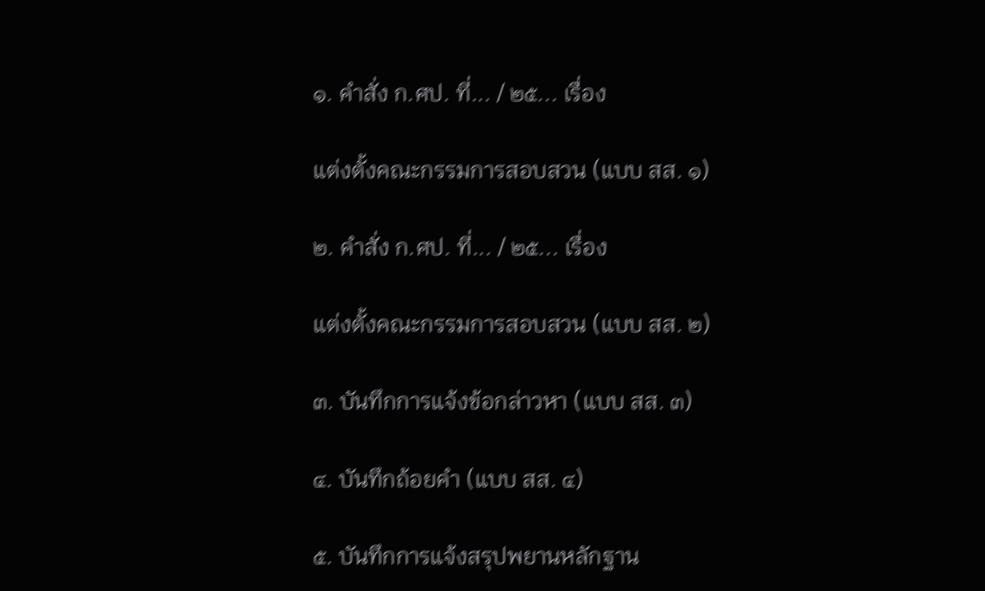๑. คำสั่ง ก.ศป. ที่... / ๒๕... เรื่อง

แต่งตั้งคณะกรรมการสอบสวน (แบบ สส. ๑)

๒. คำสั่ง ก.ศป. ที่... / ๒๕... เรื่อง

แต่งตั้งคณะกรรมการสอบสวน (แบบ สส. ๒)

๓. บันทึกการแจ้งข้อกล่าวหา (แบบ สส. ๓)

๔. บันทึกถ้อยคำ (แบบ สส. ๔)

๕. บันทึกการแจ้งสรุปพยานหลักฐาน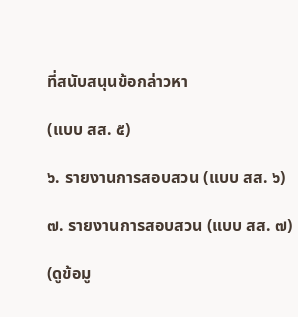ที่สนับสนุนข้อกล่าวหา

(แบบ สส. ๕)

๖. รายงานการสอบสวน (แบบ สส. ๖)

๗. รายงานการสอบสวน (แบบ สส. ๗)

(ดูข้อมู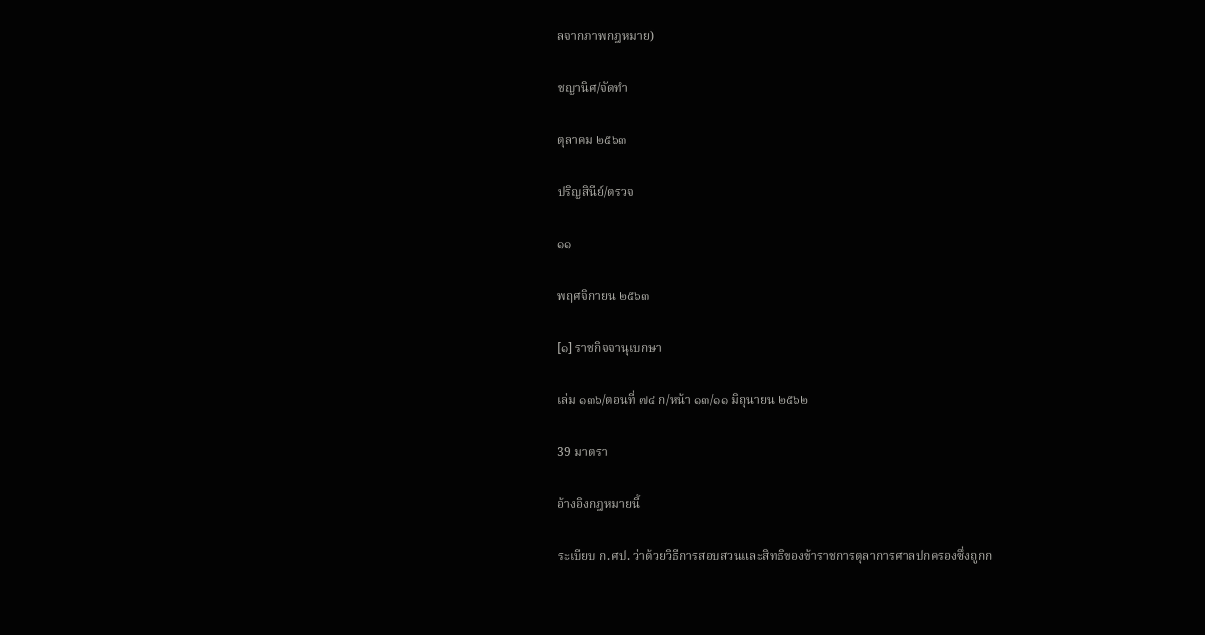ลจากภาพกฎหมาย)

ชญานิศ/จัดทำ

ตุลาคม ๒๕๖๓

ปริญสินีย์/ตรวจ

๑๑

พฤศจิกายน ๒๕๖๓

[๑] ราชกิจจานุเบกษา

เล่ม ๑๓๖/ตอนที่ ๗๔ ก/หน้า ๑๓/๑๑ มิถุนายน ๒๕๖๒

39 มาตรา

อ้างอิงกฎหมายนี้

ระเบียบ ก.ศป. ว่าด้วยวิธีการสอบสวนและสิทธิของข้าราชการตุลาการศาลปกครองซึ่งถูกก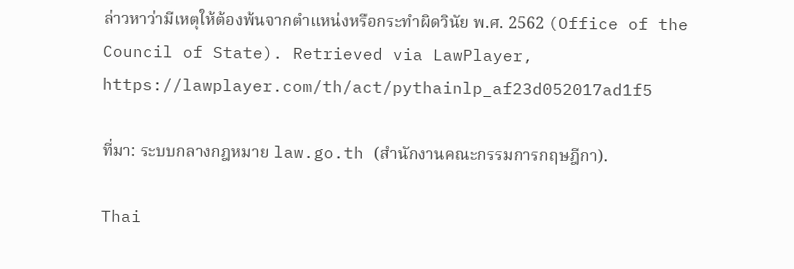ล่าวหาว่ามีเหตุให้ต้องพ้นจากตำแหน่งหรือกระทำผิดวินัย พ.ศ. 2562 (Office of the Council of State). Retrieved via LawPlayer, https://lawplayer.com/th/act/pythainlp_af23d052017ad1f5

ที่มา: ระบบกลางกฎหมาย law.go.th (สำนักงานคณะกรรมการกฤษฎีกา).

Thai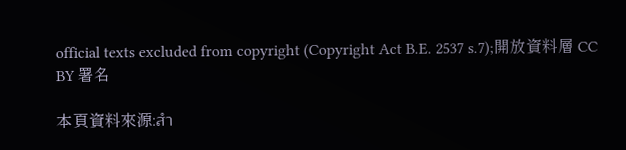official texts excluded from copyright (Copyright Act B.E. 2537 s.7);開放資料層 CC BY 署名

本頁資料來源:สำ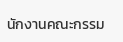นักงานคณะกรรม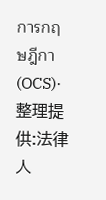การกฤษฎีกา (OCS)·整理提供:法律人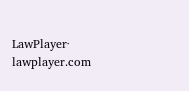LawPlayer· lawplayer.com